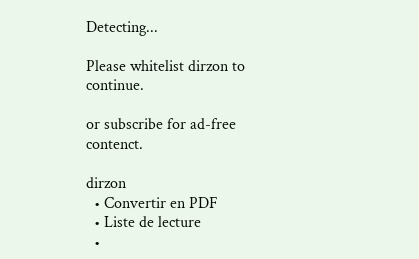Detecting...

Please whitelist dirzon to continue.

or subscribe for ad-free contenct.

dirzon
  • Convertir en PDF
  • Liste de lecture
  •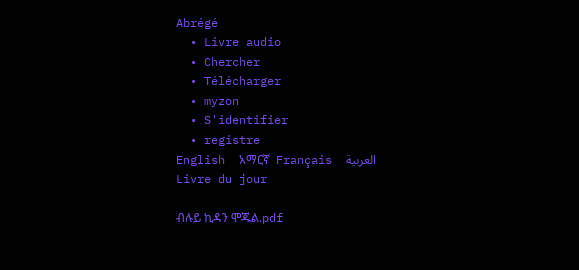Abrégé
  • Livre audio
  • Chercher
  • Télécharger
  • myzon
  • S'identifier
  • registre
English  አማርኛ  Français  العربية
Livre du jour

ብሉይ ኪዳን ሞጁል.pdf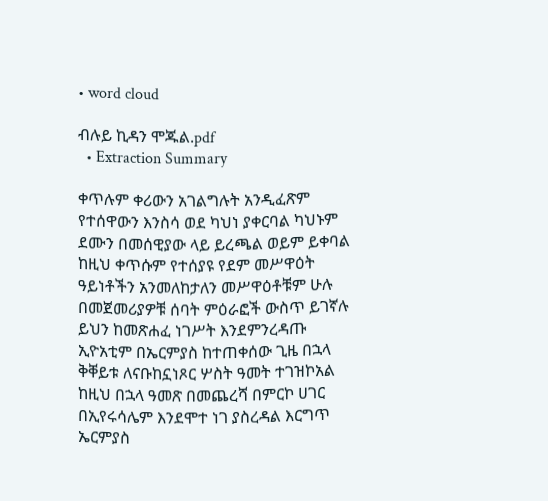• word cloud

ብሉይ ኪዳን ሞጁል.pdf
  • Extraction Summary

ቀጥሉም ቀሪውን አገልግሉት አንዲፈጽም የተሰዋውን እንስሳ ወደ ካህነ ያቀርባል ካህኑም ደሙን በመሰዊያው ላይ ይረጫል ወይም ይቀባል ከዚህ ቀጥሱም የተሰያዩ የደም መሥዋዕት ዓይነቶችን አንመለከታለን መሥዋዕቶቹም ሁሉ በመጀመሪያዎቹ ሰባት ምዕራፎች ውስጥ ይገኛሉ ይህን ከመጽሐፈ ነገሥት እንደምንረዳጡ ኢዮአቲም በኤርምያስ ከተጠቀሰው ጊዜ በኋላ ቅቐይቱ ለናቡከኗነጾር ሦስት ዓመት ተገዝኮአል ከዚህ በኋላ ዓመጽ በመጨረሻ በምርኮ ሀገር በኢየሩሳሌም እንደሞተ ነገ ያስረዳል እርግጥ ኤርምያስ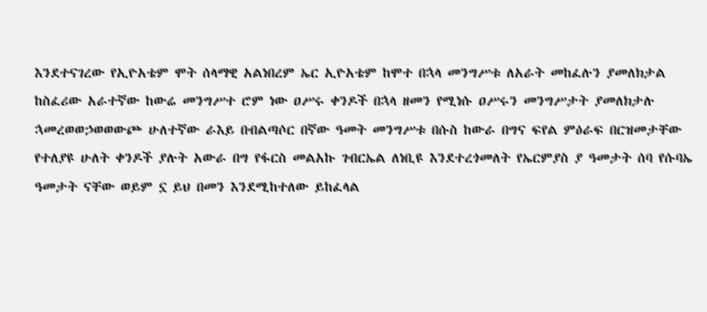እንደተናገረው የኢዮአቴም ሞት ሰላማዊ አልነበረም ኤር ኢዮአቴም ከሞተ በኋላ መንግሥቱ ለአራት መከፈሉን ያመለክታል ከስፈሪው አራተኛው ከውሬ መንግሥተ ሮም ነው ዐሥሩ ቀንዶች በኋላ ዘመን የሚነሱ ዐሥሩን መንግሥታት ያመለክታሉ ኋመረወወኃወወውጮ ሁለተኛው ራእይ በብልጣሶር በኛው ዓመት መንግሥቱ በሱስ ከውራ በግና ፍየል ምዕራፍ በርዝመታቸው የተለያዩ ሁለት ቀንዶች ያሉት አውራ በግ የፋርስ መልአኩ ገብርኤል ለነቢዩ እንደተረጎመለት የኤርምያስ ያ ዓመታት ሰባ የሱባኤ ዓመታት ናቸው ወይም ኗ ይህ በመን እንደሚከተለው ይከፈላል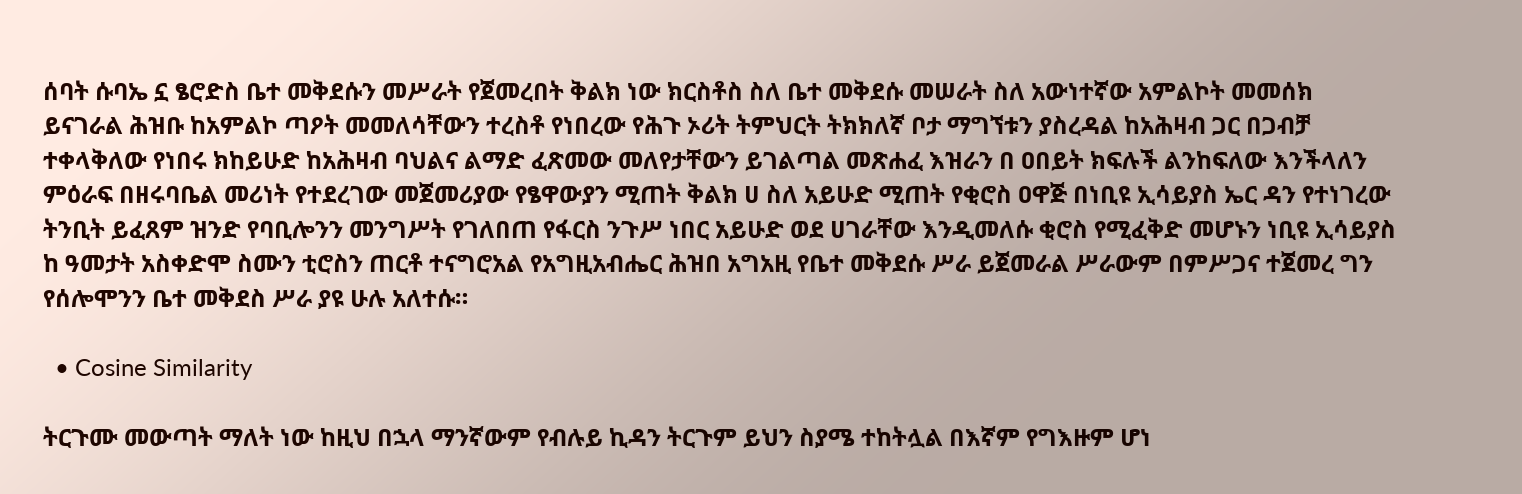ሰባት ሱባኤ ኗ ፄሮድስ ቤተ መቅደሱን መሥራት የጀመረበት ቅልክ ነው ክርስቶስ ስለ ቤተ መቅደሱ መሠራት ስለ አውነተኛው አምልኮት መመሰክ ይናገራል ሕዝቡ ከአምልኮ ጣዖት መመለሳቸውን ተረስቶ የነበረው የሕጉ ኦሪት ትምህርት ትክክለኛ ቦታ ማግኘቱን ያስረዳል ከአሕዛብ ጋር በጋብቻ ተቀላቅለው የነበሩ ክከይሁድ ከአሕዛብ ባህልና ልማድ ፈጽመው መለየታቸውን ይገልጣል መጽሐፈ እዝራን በ ዐበይት ክፍሉች ልንከፍለው እንችላለን ምዕራፍ በዘሩባቤል መሪነት የተደረገው መጀመሪያው የፄዋውያን ሚጠት ቅልክ ሀ ስለ አይሁድ ሚጠት የቂሮስ ዐዋጅ በነቢዩ ኢሳይያስ ኤር ዳን የተነገረው ትንቢት ይፈጸም ዝንድ የባቢሎንን መንግሥት የገለበጠ የፋርስ ንጉሥ ነበር አይሁድ ወደ ሀገራቸው እንዲመለሱ ቂሮስ የሚፈቅድ መሆኑን ነቢዩ ኢሳይያስ ከ ዓመታት አስቀድሞ ስሙን ቲሮስን ጠርቶ ተናግሮአል የአግዚአብሔር ሕዝበ አግአዚ የቤተ መቅደሱ ሥራ ይጀመራል ሥራውም በምሥጋና ተጀመረ ግን የሰሎሞንን ቤተ መቅደስ ሥራ ያዩ ሁሉ አለተሱ።

  • Cosine Similarity

ትርጉሙ መውጣት ማለት ነው ከዚህ በኋላ ማንኛውም የብሉይ ኪዳን ትርጉም ይህን ስያሜ ተከትሏል በእኛም የግእዙም ሆነ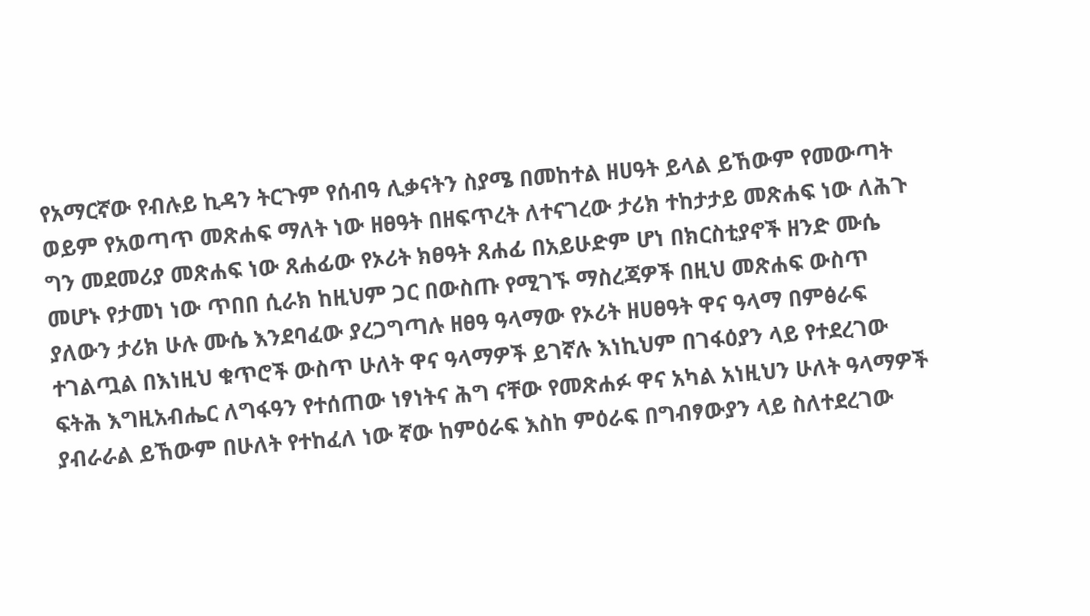የአማርኛው የብሉይ ኪዳን ትርጉም የሰብዓ ሊቃናትን ስያሜ በመከተል ዘሀዓት ይላል ይኸውም የመውጣት ወይም የአወጣጥ መጽሐፍ ማለት ነው ዘፀዓት በዘፍጥረት ለተናገረው ታሪክ ተከታታይ መጽሐፍ ነው ለሕጉ ግን መደመሪያ መጽሐፍ ነው ጸሐፊው የኦሪት ክፀዓት ጸሐፊ በአይሁድም ሆነ በክርስቲያኖች ዘንድ ሙሴ መሆኑ የታመነ ነው ጥበበ ሲራክ ከዚህም ጋር በውስጡ የሚገኙ ማስረጃዎች በዚህ መጽሐፍ ውስጥ ያለውን ታሪክ ሁሉ ሙሴ እንደባፈው ያረጋግጣሉ ዘፀዓ ዓላማው የኦሪት ዘሀፀዓት ዋና ዓላማ በምፅራፍ ተገልጧል በእነዚህ ቁጥሮች ውስጥ ሁለት ዋና ዓላማዎች ይገኛሉ እነኪህም በገፋዕያን ላይ የተደረገው ፍትሕ እግዚአብሔር ለግፋዓን የተሰጠው ነፃነትና ሕግ ናቸው የመጽሐፉ ዋና አካል አነዚህን ሁለት ዓላማዎች ያብራራል ይኸውም በሁለት የተከፈለ ነው ኛው ከምዕራፍ እስከ ምዕራፍ በግብፃውያን ላይ ስለተደረገው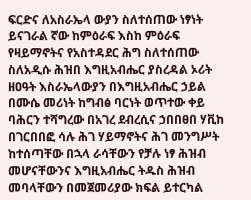ፍርድና ለአስራኤላ ውያን ስለተሰጠው ነፃነት ይናገራል ኛው ከምዕራፍ እስከ ምዕራፍ የዛይማኖትና የአስተዳደር ሕግ ስለተሰጠው ስለአዲሱ ሕዝበ እግዚአብሔር ያስረዳል ኦሪት ዘዐዓት እስራኤላውያን በእግዚአብሔር ኃይል በሙሴ መሪነት ከግብፅ ባርነት ወጥተው ቀይ ባሕርን ተሻግረው በአገረ ደብረሲና ኃበበፀበ ሃቪከ በገርበበፎ ሳሉ ሕገ ሃይማኖትና ሕገ መንግሥት ከተሰጣቸው በኋላ ራሳቸውን የቻሉ ነፃ ሕዝብ መሆናቸውንና እግዚአብሔር ትዱስ ሕዝብ መባላቸውን በመጀመሪያው ክፍል ይተርካል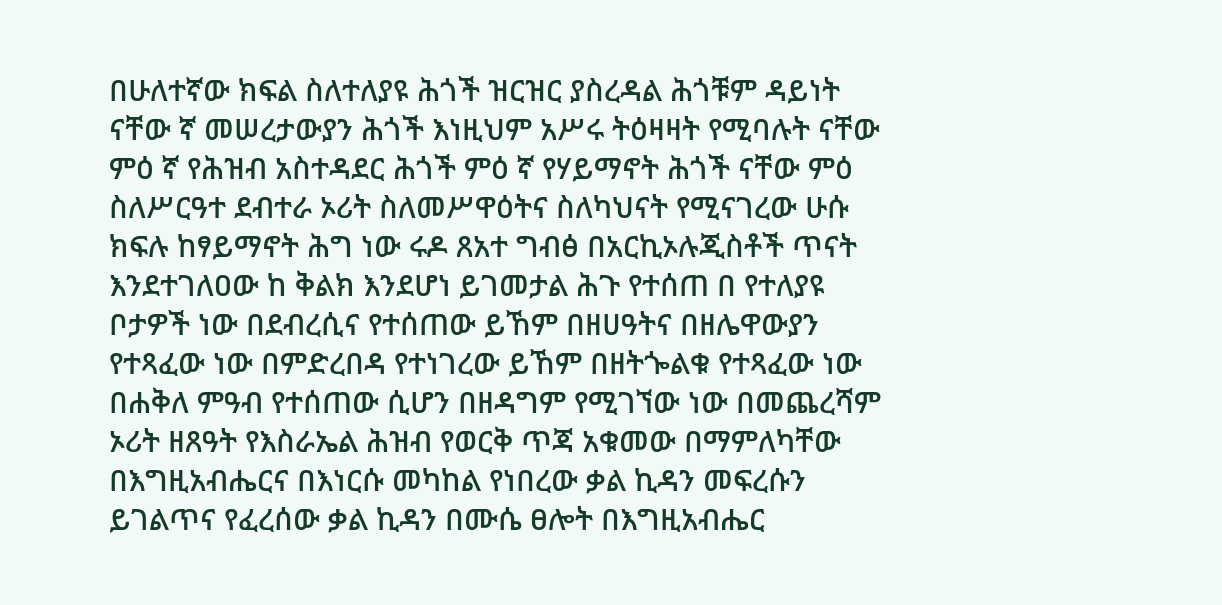በሁለተኛው ክፍል ስለተለያዩ ሕጎች ዝርዝር ያስረዳል ሕጎቹም ዳይነት ናቸው ኛ መሠረታውያን ሕጎች እነዚህም አሥሩ ትዕዛዛት የሚባሉት ናቸው ምዕ ኛ የሕዝብ አስተዳደር ሕጎች ምዕ ኛ የሃይማኖት ሕጎች ናቸው ምዕ ስለሥርዓተ ደብተራ ኦሪት ስለመሥዋዕትና ስለካህናት የሚናገረው ሁሱ ክፍሉ ከፃይማኖት ሕግ ነው ሩዶ ጸአተ ግብፅ በአርኪኦሉጂስቶች ጥናት እንደተገለዐው ከ ቅልክ እንደሆነ ይገመታል ሕጉ የተሰጠ በ የተለያዩ ቦታዎች ነው በደብረሲና የተሰጠው ይኸም በዘሀዓትና በዘሌዋውያን የተጻፈው ነው በምድረበዳ የተነገረው ይኸም በዘትጐልቁ የተጻፈው ነው በሐቅለ ምዓብ የተሰጠው ሲሆን በዘዳግም የሚገኘው ነው በመጨረሻም ኦሪት ዘጸዓት የእስራኤል ሕዝብ የወርቅ ጥጃ አቁመው በማምለካቸው በእግዚአብሔርና በእነርሱ መካከል የነበረው ቃል ኪዳን መፍረሱን ይገልጥና የፈረሰው ቃል ኪዳን በሙሴ ፀሎት በእግዚአብሔር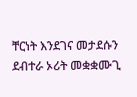ቸርነት እንደገና መታደሱን ደብተራ ኦሪት መቋቋሙጊ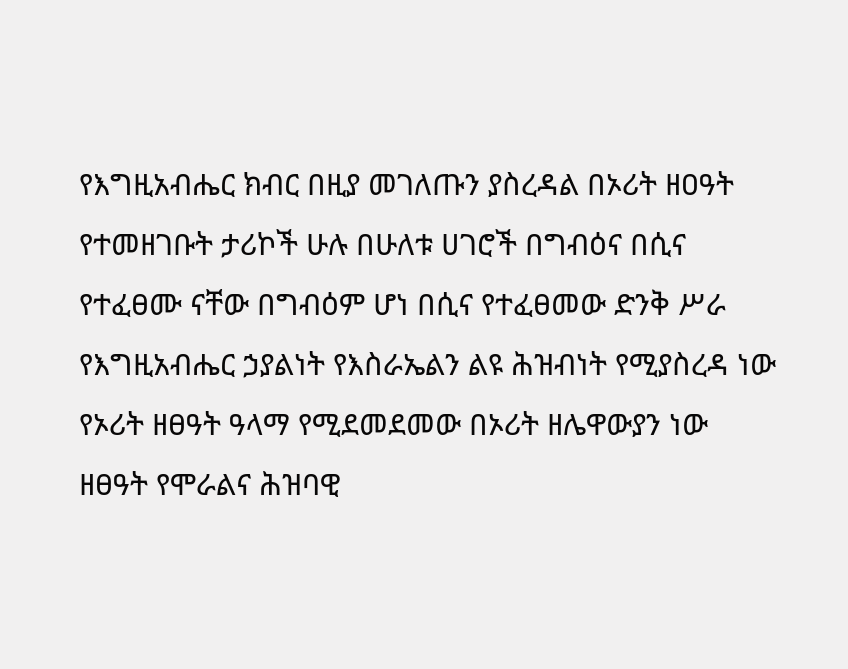የእግዚአብሔር ክብር በዚያ መገለጡን ያስረዳል በኦሪት ዘዐዓት የተመዘገቡት ታሪኮች ሁሉ በሁለቱ ሀገሮች በግብዕና በሲና የተፈፀሙ ናቸው በግብዕም ሆነ በሲና የተፈፀመው ድንቅ ሥራ የእግዚአብሔር ኃያልነት የእስራኤልን ልዩ ሕዝብነት የሚያስረዳ ነው የኦሪት ዘፀዓት ዓላማ የሚደመደመው በኦሪት ዘሌዋውያን ነው ዘፀዓት የሞራልና ሕዝባዊ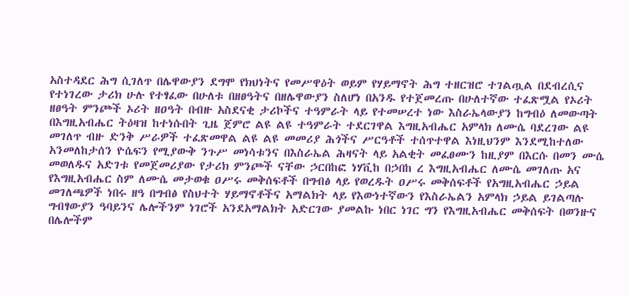አስተዳደር ሕግ ሲገለጥ በሌዋውያን ደግሞ የክህነትና የመሥዋዕት ወይም የሃይማኖት ሕግ ተዘርዝሮ ተገልጧል በደብረሲና የተነገረው ታሪክ ሁሉ የተፃፈው በሁለቱ በዘፀዓትና በዘሌዋውያን ስለሆነ በአንዱ የተጀመረጡ በሁለተኛው ተፈጽሟል የኦሪት ዘፀዓት ምንጮች ኦሪት ዘዐዓት በብዙ አስደናቂ ታሪኮችና ተዓምራት ላይ የተመሠረተ ነው እስራኤላውያን ከግብዕ ለመውጣት በእግዚአብሔር ትዕዛዝ ከተነሱበት ጊዜ ጀምሮ ልዩ ልዩ ተዓምራት ተደርገዋል እግዚአብሔር አምላክ ለሙሴ ባደረገው ልዩ መገለጥ ብዙ ድንቅ ሥራዎች ተፈጽመዋል ልዩ ልዩ መመሪያ ሕጎችና ሥርዓቶች ተሰጥተዋል እነዚህንም እንደሚከተለው አንመለከታሰን ዮሴፍን የሚያውቅ ንጉሥ መነሳቱንና በእስራኤል ሕዛናት ላይ አልቂት መፈፀሙን ከዚያም በእርሱ በመን ሙሴ መወለዱና አድገቱ የመጀመሪያው የታሪክ ምንጮች ናቸው ኃርበከፎ ነሃቪከ በኃበከ ረ እግዚአብሔር ለሙሴ መገለጡ አና የእግዚአብሔር ስም ለሙሴ መታወቁ ዐሥሩ መቅሰፍቶች በግብፅ ላይ የወረዱት ዐሥሩ መቅሰፍቶች የአግዚአብሔር ኃይል መገለጫዎች ነበሩ ዘዓ በግብፅ የስህተት ሃይማኖቶችና አማልክት ላይ የእውነተኛውን የእስራኤልን አምላክ ኃይል ይገልጣሉ ግብፃውያን ዓባይንና ሌሎችንም ነገሮች አንደአማልክት አድርገው ያመልኩ ነበር ነገር ግን የእግዚአብሔር መቅሰፍት በወንዙና በሌሎችም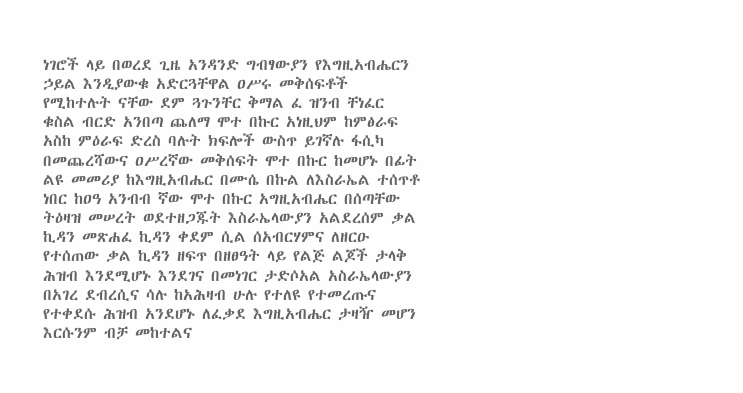ነገሮች ላይ በወረደ ጊዜ አንዳንድ ግብፃውያን የእግዚአብሔርን ኃይል እንዲያውቁ አድርጓቸዋል ዐሥሩ መቅሰፍቶች የሚከተሉት ናቸው ደም ጓጉንቸር ቅማል ፈ ዝንብ ቸነፈር ቁስል ብርድ አንበጣ ጨለማ ሞተ በኩር አነዚህም ከምፅራፍ አስከ ምዕራፍ ድረስ ባሉት ክፍሎች ውስጥ ይገኛሉ ፋሲካ በመጨረሻውና ዐሥረኛው መቅሰፍት ሞተ በኩር ከመሆኑ በፊት ልዩ መመሪያ ከእግዚአብሔር በሙሴ በኩል ለእስራኤል ተሰጥቶ ነበር ከዐዓ አንብብ ኛው ሞተ በኩር አግዚአብሔር በሰጣቸው ትዕዛዝ መሠረት ወደተዘጋጁት እስራኤላውያን አልደረሰም ቃል ኪዳን መጽሐፈ ኪዳን ቀደም ሲል ሰአብርሃምና ለዘርዑ የተሰጠው ቃል ኪዳን ዘፍጥ በዘፀዓት ላይ የልጅ ልጆች ታላቅ ሕዝብ እንደሚሆኑ እንደገና በመነገር ታድሶአል አስራኤላውያን በአገረ ደብረሲና ሳሉ ከአሕዛብ ሁሉ የተለዩ የተመረጡና የተቀደሱ ሕዝብ አንደሆኑ ለፈቃደ እግዚአብሔር ታዛዥ መሆን እርሱንም ብቻ መከተልና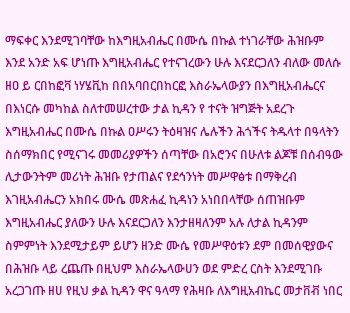ማፍቀር እንደሚገባቸው ከእግዚአብሔር በሙሴ በኩል ተነገራቸው ሕዝቡም እንደ አንድ አፍ ሆነጡ እግዚአብሔር የተናገረውን ሁሉ እናደርጋለን ብለው መለሱ ዘዐ ይ ርበከፎቫ ነሃሄቪከ በበአባበርበከርፎ እስራኤላውያን በእግዚአብሔርና በእነርሱ መካከል ስለተመሠረተው ታል ኪዳን የ ተናት ዝግጅት አደረጉ እግዚአብሔር በሙሴ በኩል ዐሥሩን ትዕዛዝና ሌሉችን ሕጎችና ትዱላተ በዓላትን ስሰማክበር የሚናገሩ መመሪያዎችን ሰጣቸው በአሮንና በሁለቱ ልጆቹ በሰብዓው ሊታውንትም መሪነት ሕዝቡ የታጠልና የደኅንነት መሥዋፅቱ በማቅረብ እገዚአብሔርን አክበሩ ሙሴ መጽሐፈ ኪዳነን አነበበላቸው ሰጠዝቡም እግዚአብሔር ያለውን ሁሉ እናደርጋለን እንታዘዛለንም አሉ ለታል ኪዳንም ስምምነት እንደሚታይም ይሆን ዘንድ ሙሴ የመሥዋዕቱን ደም በመሰዊያውና በሕዝቡ ላይ ረጨጡ በዚህም እስራኤላውሀን ወደ ምድረ ርስት እንደሚገቡ አረጋገጡ ዘሀ የዚህ ቃል ኪዳን ዋና ዓላማ የሕዛቡ ለእግዚአብኬር መታቨቭ ነበር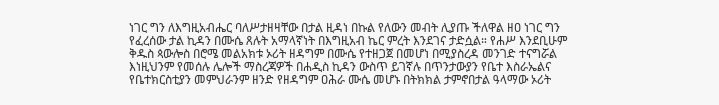ነገር ግን ለእግዚአብሔር ባለሥታዘዛቸው በታል ዚዳነ በኩል የለውን መብት ሊያጡ ችለዋል ዘዐ ነገር ግን የፈረሰው ታል ኪዳን በሙሴ ጸሉት አማላኛነት በእግዚአብ ኬር ምረት እንደገና ታድሷል። የሐሥ እንደቢሁም ቅዱስ ጳውሎስ በሮሜ መልአክቱ ኦሪት ዘዳግም በሙሴ የተዘጋጀ በመሆነ በሚያስረዳ መንገድ ተናግሯል እነዚህንም የመሰሉ ሌሎች ማስረጃዎች በሐዲስ ኪዳን ውስጥ ይገኛሉ በጥንታውያን የቤተ እስራኤልና የቤተክርስቲያን መምህራንም ዘንድ የዘዳግም ዐሕራ ሙሴ መሆኑ በትክክል ታምኖበታል ዓላማው ኦሪት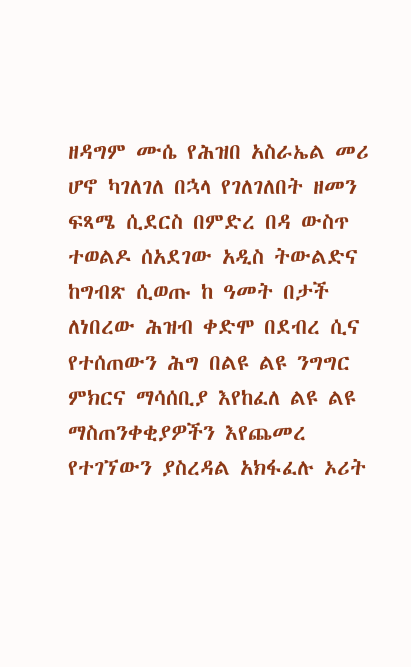ዘዳግም ሙሴ የሕዝበ አስራኤል መሪ ሆኖ ካገለገለ በኋላ የገለገለበት ዘመን ፍጻሜ ሲደርስ በምድረ በዳ ውስጥ ተወልዶ ሰአደገው አዲስ ትውልድና ከግብጽ ሲወጡ ከ ዓመት በታች ለነበረው ሕዝብ ቀድሞ በደብረ ሲና የተሰጠውን ሕግ በልዩ ልዩ ንግግር ምክርና ማሳሰቢያ እየከፈለ ልዩ ልዩ ማስጠንቀቂያዎችን እየጨመረ የተገኘውን ያስረዳል አክፋፈሉ ኦሪት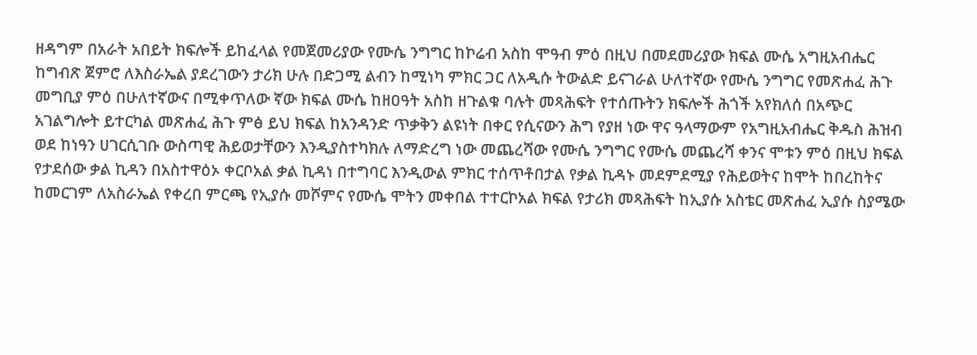ዘዳግም በአራት አበይት ክፍሎች ይከፈላል የመጀመሪያው የሙሴ ንግግር ከኮሬብ አስከ ሞዓብ ምዕ በዚህ በመደመሪያው ክፍል ሙሴ አግዚአብሔር ከግብጽ ጀምሮ ለእስራኤል ያደረገውን ታሪክ ሁሉ በድጋሚ ልብን ከሚነካ ምክር ጋር ለአዲሱ ትውልድ ይናገራል ሁለተኛው የሙሴ ንግግር የመጽሐፈ ሕጉ መግቢያ ምዕ በሁለተኛውና በሚቀጥለው ኛው ክፍል ሙሴ ከዘዐዓት አስከ ዘጉልቁ ባሉት መጻሕፍት የተሰጡትን ክፍሎች ሕጎች አየክለሰ በአጭር አገልግሎት ይተርካል መጽሐፈ ሕጉ ምፅ ይህ ክፍል ከአንዳንድ ጥቃቅን ልዩነት በቀር የሲናውን ሕግ የያዘ ነው ዋና ዓላማውም የአግዚአብሔር ቅዱስ ሕዝብ ወደ ከነዓን ሀገርሲገቡ ውስጣዊ ሕይወታቸውን እንዲያስተካክሉ ለማድረግ ነው መጨረሻው የሙሴ ንግግር የሙሴ መጨረሻ ቀንና ሞቱን ምዕ በዚህ ክፍል የታደሰው ቃል ኪዳን በአስተዋዕኦ ቀርቦአል ቃል ኪዳነ በተግባር እንዲውል ምክር ተሰጥቶበታል የቃል ኪዳኑ መደምደሚያ የሕይወትና ከሞት ከበረከትና ከመርገም ለአስራኤል የቀረበ ምርጫ የኢያሱ መሾምና የሙሴ ሞትን መቀበል ተተርኮአል ክፍል የታሪክ መጻሕፍት ከኢያሱ አስቴር መጽሐፈ ኢያሱ ስያሜው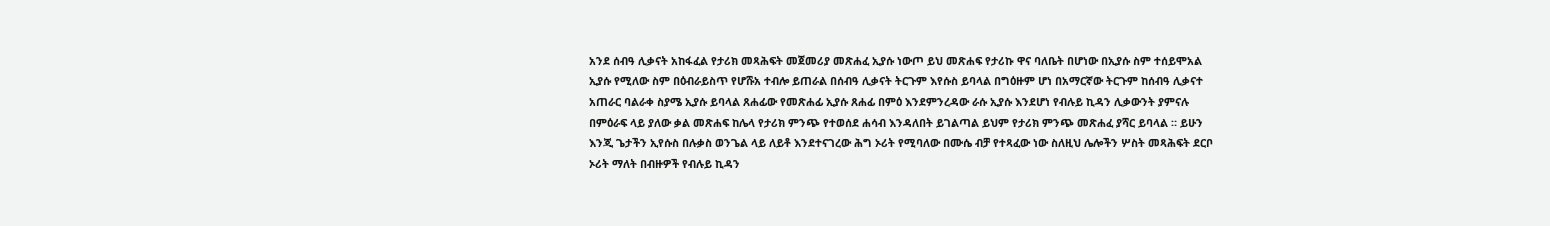አንደ ሰብዓ ሊቃናት አከፋፈል የታሪክ መጻሕፍት መጀመሪያ መጽሐፈ ኢያሱ ነውጦ ይህ መጽሐፍ የታሪኩ ዋና ባለቤት በሆነው በኢያሱ ስም ተሰይሞአል ኢያሱ የሚለው ስም በዕብራይስጥ የሆሹአ ተብሎ ይጠራል በሰብዓ ሊቃናት ትርጉም እየሱስ ይባላል በግዕዙም ሆነ በአማርኛው ትርጉም ከሰብዓ ሊቃናተ አጠራር ባልራቀ ስያሜ ኢያሱ ይባላል ጸሐፊው የመጽሐፊ ኢያሱ ጸሐፊ በምዕ እንደምንረዳው ራሱ ኢያሱ እንደሆነ የብሉይ ኪዳን ሊቃውንት ያምናሉ በምዕራፍ ላይ ያለው ቃል መጽሐፍ ከሌላ የታሪክ ምንጭ የተወሰደ ሐሳብ እንዳለበት ይገልጣል ይህም የታሪክ ምንጭ መጽሐፈ ያሻር ይባላል ። ይሁን እንጂ ጌታችን ኢየሱስ በሉቃስ ወንጌል ላይ ለይቶ እንደተናገረው ሕግ ኦሪት የሚባለው በሙሴ ብቻ የተጻፈው ነው ስለዚህ ሌሎችን ሦስት መጻሕፍት ደርቦ ኦሪት ማለት በብዙዎች የብሉይ ኪዳን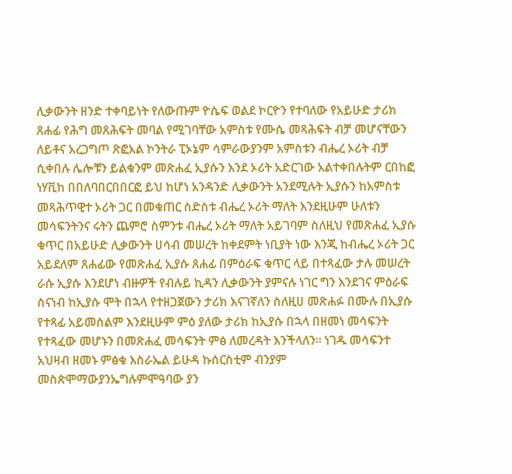ሊቃውንት ዘንድ ተቀባይነት የለውጡም ዮሴፍ ወልደ ኮርዮን የተባለው የአይሁድ ታሪክ ጸሐፊ የሕግ መጸሕፍት መባል የሚገባቸው አምስቱ የሙሴ መጻሕፍት ብቻ መሆናቸውን ለይቶና አረጋግጦ ጽፎአል ኮንትራ ፒኦኔም ሳምራውያንም አምስቱን ብሔረ ኦሪት ብቻ ሲቀበሉ ሌሎቹን ይልቁንም መጽሐፈ ኢያሱን እንደ ኦሪት አድርገው አልተቀበሉትም ርበከፎ ነሃቪከ በበለባበርበበርፎ ይህ ከሆነ አንዳንድ ሊቃውንት አንደሚሉት ኢያሱን ከአምስቱ መጻሕጥዊተ ኦሪት ጋር በመቁጠር ስድስቱ ብሔረ ኦሪት ማለት እንደዚሁም ሁለቱን መሳፍንትንና ሩትን ጨምሮ ስምንቱ ብሔረ ኦሪት ማለት አይገባም ስለዚህ የመጽሐፈ ኢያሱ ቁጥር በአይሁድ ሊቃውንት ሀሳብ መሠረት ከቀደምት ነቢያት ነው እንጂ ከብሔረ ኦሪት ጋር አይደለም ጸሐፊው የመጽሐፈ ኢያሱ ጸሐፊ በምዕራፍ ቁጥር ላይ በተጻፈው ታሉ መሠረት ራሱ ኢያሱ እንደሆነ ብዙዎች የብሉይ ኪዳን ሊቃውንት ያምናሉ ነገር ግን እንደገና ምዕራፍ ስናነብ ከኢያሱ ሞት በኋላ የተዘጋጀውን ታሪክ እናገኛለን ስለዚሀ መጽሐፉ በሙሉ በኢያሱ የተጻፊ አይመስልም እንደዚሁም ምዕ ያለው ታሪክ ከኢያሱ በኋላ በዘመነ መሳፍንት የተጻፈው መሆኑን በመጽሐፈ መሳፍንት ምፅ ለመረዳት እንችላለን። ነገዱ መሳፍንተ አህዛብ ዘመኑ ምፅቁ እስራኤል ይሁዳ ኩሰርስቲም ብንያም መስጵሞማውያንኤግሉምሞዓባው ያን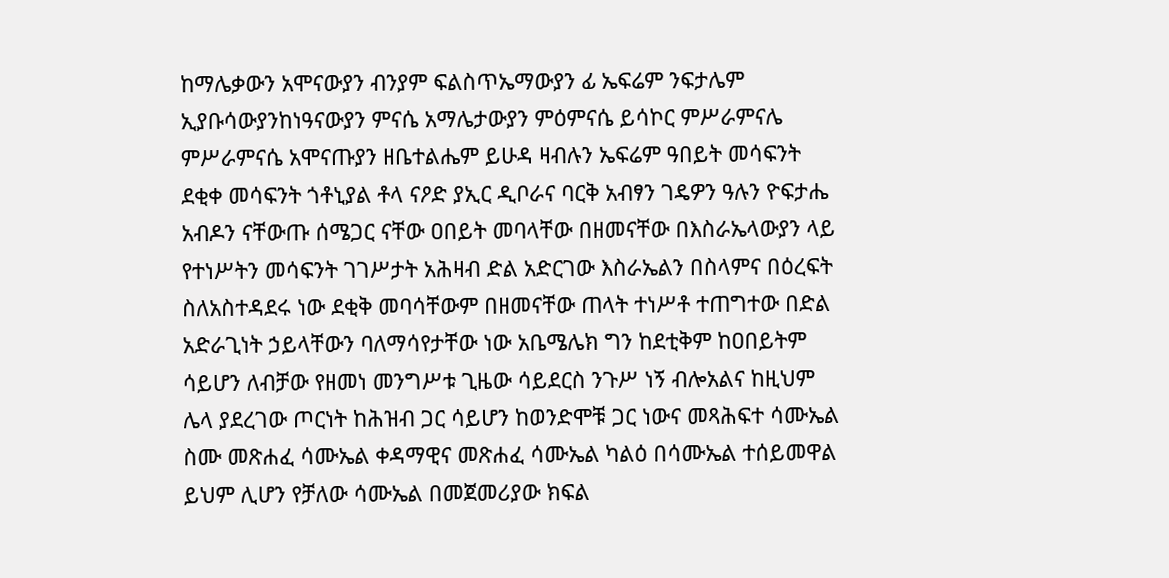ከማሌቃውን አሞናውያን ብንያም ፍልስጥኤማውያን ፊ ኤፍሬም ንፍታሌም ኢያቡሳውያንከነዓናውያን ምናሴ አማሌታውያን ምዕምናሴ ይሳኮር ምሥራምናሌ ምሥራምናሴ አሞናጡያን ዘቤተልሔም ይሁዳ ዛብሉን ኤፍሬም ዓበይት መሳፍንት ደቂቀ መሳፍንት ጎቶኒያል ቶላ ናዖድ ያኢር ዲቦራና ባርቅ አብፃን ገዴዎን ዓሉን ዮፍታሔ አብዶን ናቸውጡ ሰሜጋር ናቸው ዐበይት መባላቸው በዘመናቸው በእስራኤላውያን ላይ የተነሥትን መሳፍንት ገገሥታት አሕዛብ ድል አድርገው እስራኤልን በስላምና በዕረፍት ስለአስተዳደሩ ነው ደቂቅ መባሳቸውም በዘመናቸው ጠላት ተነሥቶ ተጠግተው በድል አድራጊነት ኃይላቸውን ባለማሳየታቸው ነው አቤሜሌክ ግን ከደቲቅም ከዐበይትም ሳይሆን ለብቻው የዘመነ መንግሥቱ ጊዜው ሳይደርስ ንጉሥ ነኝ ብሎአልና ከዚህም ሌላ ያደረገው ጦርነት ከሕዝብ ጋር ሳይሆን ከወንድሞቹ ጋር ነውና መጻሕፍተ ሳሙኤል ስሙ መጽሐፈ ሳሙኤል ቀዳማዊና መጽሐፈ ሳሙኤል ካልዕ በሳሙኤል ተሰይመዋል ይህም ሊሆን የቻለው ሳሙኤል በመጀመሪያው ክፍል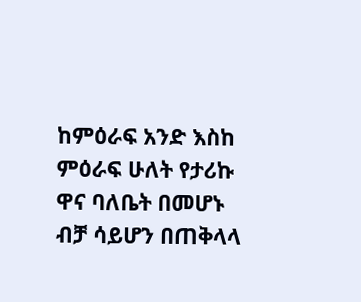ከምዕራፍ አንድ እስከ ምዕራፍ ሁለት የታሪኩ ዋና ባለቤት በመሆኑ ብቻ ሳይሆን በጠቅላላ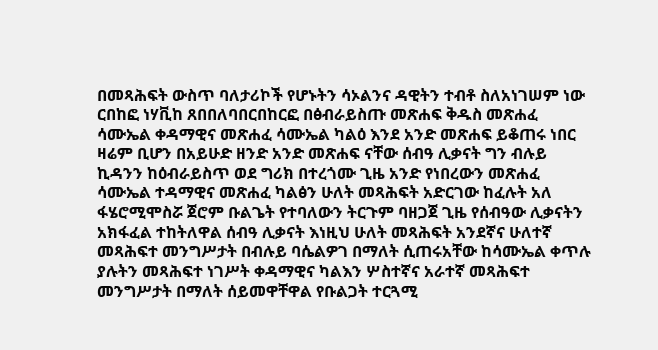በመጻሕፍት ውስጥ ባለታሪኮች የሆኑትን ሳኦልንና ዳዊትን ተብቶ ስለአነገሠም ነው ርበከፎ ነሃቪከ ጸበበለባበርበከርፎ በፅብራይስጡ መጽሐፍ ቅዱስ መጽሐፈ ሳሙኤል ቀዳማዊና መጽሐፈ ሳሙኤል ካልዕ እንደ አንድ መጽሐፍ ይቆጠሩ ነበር ዛሬም ቢሆን በአይሁድ ዘንድ አንድ መጽሐፍ ናቸው ሰብዓ ሊቃናት ግን ብሉይ ኪዳንን ከዕብራይስጥ ወደ ግሪክ በተረጎሙ ጊዜ አንድ የነበረውን መጽሐፈ ሳሙኤል ተዳማዊና መጽሐፈ ካልፅን ሁለት መጻሕፍት አድርገው ከፈሉት አለ ፋሄሮሚሞስሯ ጀሮም ቡልጌት የተባለውን ትርጉም ባዘጋጀ ጊዜ የሰብዓው ሊቃናትን አክፋፈል ተከትለዋል ሰብዓ ሊቃናት እነዚህ ሁለት መጻሕፍት አንደኛና ሁለተኛ መጻሕፍተ መንግሥታት በብሉይ ባሴልዎገ በማለት ሲጠሩአቸው ከሳሙኤል ቀጥሉ ያሉትን መጻሕፍተ ነገሥት ቀዳማዊና ካልእን ሦስተኛና አራተኛ መጻሕፍተ መንግሥታት በማለት ሰይመዋቸዋል የቡልጋት ተርጓሚ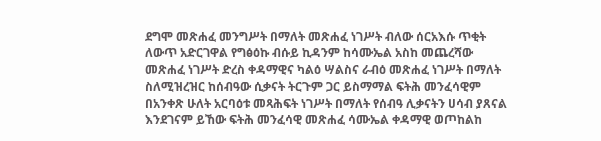ደግሞ መጽሐፈ መንግሥት በማለት መጽሐፈ ነገሥት ብለው ሰርአእሱ ጥቂት ለውጥ አድርገዋል የግፅዕኩ ብሱይ ኪዳንም ከሳሙኤል አስከ መጨረሻው መጽሐፈ ነገሥት ድረስ ቀዳማዊና ካልዕ ሣልስና ራብዕ መጽሐፈ ነገሥት በማለት ስለሚዝረዝር ከሰብዓው ሲቃናት ትርጉም ጋር ይስማማል ፍትሕ መንፈሳዊም በአንቀጽ ሁለት አርባዕቱ መጻሕፍት ነገሥት በማለት የሰብዓ ሊቃናትን ሀሳብ ያጸናል እንደገናም ይኸው ፍትሕ መንፈሳዊ መጽሐፈ ሳሙኤል ቀዳማዊ ወጦከልከ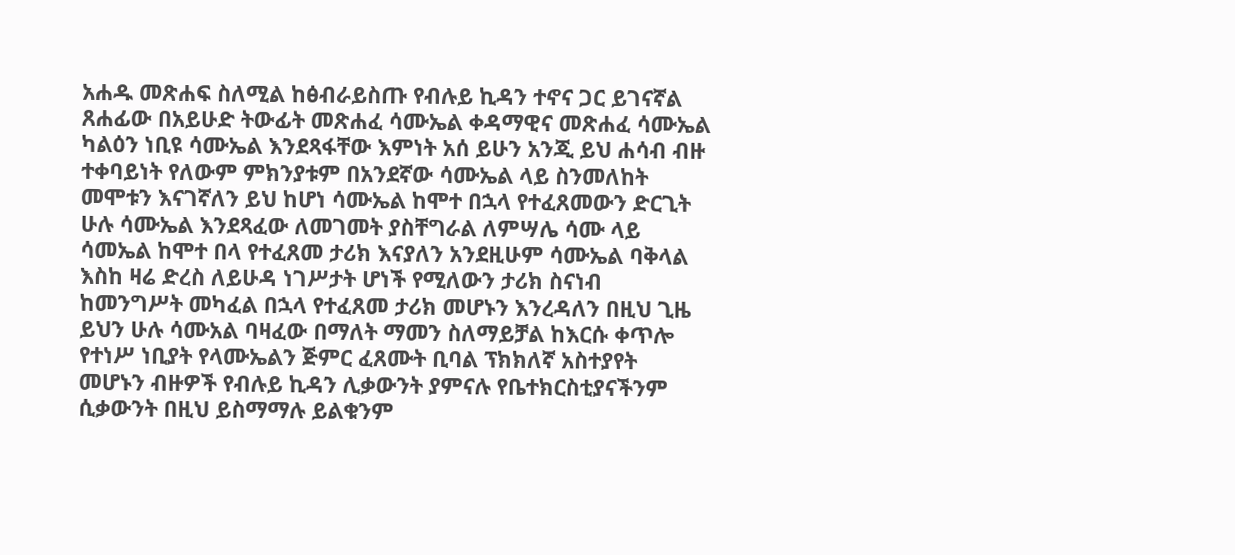አሐዱ መጽሐፍ ስለሚል ከፅብራይስጡ የብሉይ ኪዳን ተኖና ጋር ይገናኛል ጸሐፊው በአይሁድ ትውፊት መጽሐፈ ሳሙኤል ቀዳማዊና መጽሐፈ ሳሙኤል ካልዕን ነቢዩ ሳሙኤል እንደጻፋቸው እምነት አሰ ይሁን አንጂ ይህ ሐሳብ ብዙ ተቀባይነት የለውም ምክንያቱም በአንደኛው ሳሙኤል ላይ ስንመለከት መሞቱን እናገኛለን ይህ ከሆነ ሳሙኤል ከሞተ በኋላ የተፈጸመውን ድርጊት ሁሉ ሳሙኤል እንደጻፈው ለመገመት ያስቸግራል ለምሣሌ ሳሙ ላይ ሳመኤል ከሞተ በላ የተፈጸመ ታሪክ እናያለን አንደዚሁም ሳሙኤል ባቅላል እስከ ዛሬ ድረስ ለይሁዳ ነገሥታት ሆነች የሚለውን ታሪክ ስናነብ ከመንግሥት መካፈል በኋላ የተፈጸመ ታሪክ መሆኑን እንረዳለን በዚህ ጊዜ ይህን ሁሉ ሳሙአል ባዛፈው በማለት ማመን ስለማይቻል ከእርሱ ቀጥሎ የተነሥ ነቢያት የላሙኤልን ጅምር ፈጸሙት ቢባል ፕክክለኛ አስተያየት መሆኑን ብዙዎች የብሉይ ኪዳን ሊቃውንት ያምናሉ የቤተክርስቲያናችንም ሲቃውንት በዚህ ይስማማሉ ይልቁንም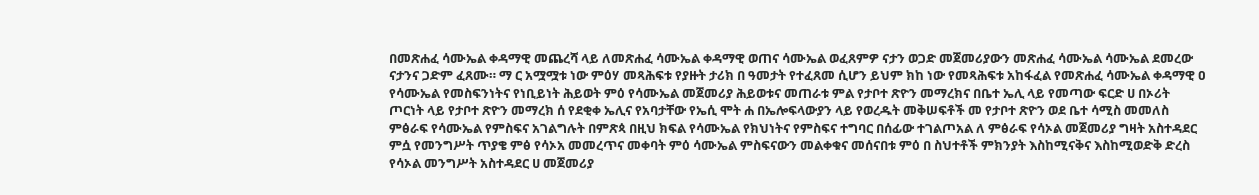በመጽሐፈ ሳሙኤል ቀዳማዊ መጨረሻ ላይ ለመጽሐፈ ሳሙኤል ቀዳማዊ ወጠና ሳሙኤል ወፈጸምዎ ናታን ወጋድ መጀመሪያውን መጽሐፈ ሳሙኤል ሳሙኤል ደመረው ናታንና ጋድም ፈጸሙ። ማ ር አሟሟቱ ነው ምዕሃ መጻሕፍቱ የያዙት ታሪክ በ ዓመታት የተፈጸመ ሲሆን ይህም ክከ ነው የመጻሕፍቱ አከፋፈል የመጽሐፈ ሳሙኤል ቀዳማዊ ዐ የሳሙኤል የመስፍንነትና የነቢይነት ሕይወት ምዕ የሳሙኤል መጀመሪያ ሕይወቱና መጠራቱ ምል የታቦተ ጽዮን መማረክና በቤተ ኤሊ ላይ የመጣው ፍርድ ሀ በኦሪት ጦርነት ላይ የታቦተ ጽዮን መማረክ ሰ የደቂቀ ኤሊና የአባታቸው የኤሲ ሞት ሐ በኤሎፍላውያን ላይ የወረዱት መቅሠፍቶች መ የታቦተ ጽዮን ወደ ቤተ ሳሚስ መመለስ ምፅራፍ የሳሙኤል የምስፍና አገልግሉት በምጽጳ በዚህ ክፍል የሳሙኤል የክህነትና የምስፍና ተግባር በሰፊው ተገልጦአል ለ ምፅራፍ የሳኦል መጀመሪያ ግዛት አስተዳደር ምሷ የመንግሥት ጥያቄ ምፅ የሳኦአ መመረጥና መቀባት ምዕ ሳሙኤል ምስፍናውን መልቀቁና መሰናበቱ ምዕ በ ስህተቶች ምክንያት እስከሚናቅና እስከሚወድቅ ድረስ የሳኦል መንግሥት አስተዳደር ሀ መጀመሪያ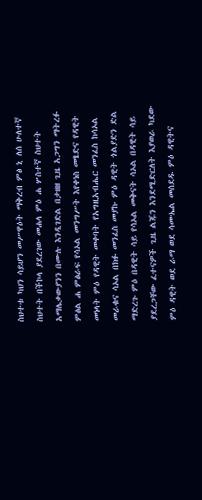ስህተቱ ካህን ሳይሆን መሥዋዕት ማቅረብ ምፅ ኒ ለሰ ሁለተኛ ስህተት በችኮላ ያደረገው መሐላ ምዕ ሐ ሦስተኛ ስህተት አማሌቃውያንን በሙሉ እንዲገድል በታዘዘ ጊዜ አጋግን ማትረፉ ምፅል ሐ ምፅራፍ የሳኦል መንግሥት እየቀነስ መፄድና የዳዊት መነላት ምዕ የዳዊት መቀባት የአግዚአብሔር መንፈስ ከሳኦል መራቁና ሳኦል በክፉ መንፈስ መያኩ ምዕ ዳዊት ጎልያድን ድል ማድረጉ ምዕ በዳዊት ሳይ የሳኦል መቅናት ሳኦል በዳዊት ሳይ ያደረጋቸው ፈተናዎች ጊዜ ልጁን እንደሚድርለት እያወራ ካደው ምዕ ዳዊት ወደ ራማ ወደ ሳሙኤል መሰደዱ ምዕ ዳዊትና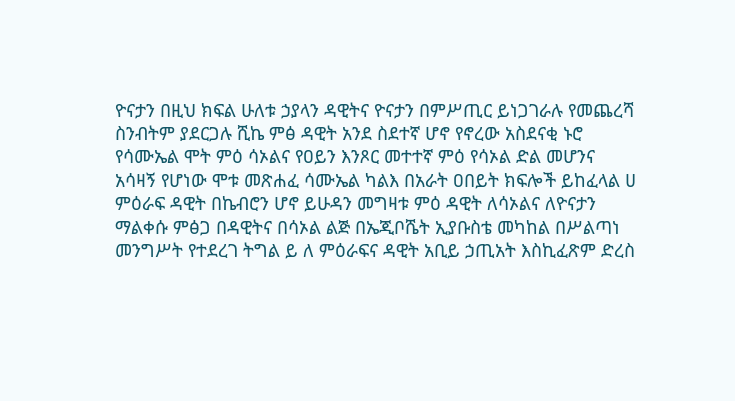ዮናታን በዚህ ክፍል ሁለቱ ኃያላን ዳዊትና ዮናታን በምሥጢር ይነጋገራሉ የመጨረሻ ስንብትም ያደርጋሉ ሺኬ ምፅ ዳዊት አንደ ስደተኛ ሆኖ የኖረው አስደናቂ ኑሮ የሳሙኤል ሞት ምዕ ሳኦልና የዐይን እንጾር መተተኛ ምዕ የሳኦል ድል መሆንና አሳዛኝ የሆነው ሞቱ መጽሐፈ ሳሙኤል ካልእ በአራት ዐበይት ክፍሎች ይከፈላል ሀ ምዕራፍ ዳዊት በኬብሮን ሆኖ ይሁዳን መግዛቱ ምዕ ዳዊት ለሳኦልና ለዮናታን ማልቀሱ ምፅጋ በዳዊትና በሳኦል ልጅ በኤጂቦሼት ኢያቡስቴ መካከል በሥልጣነ መንግሥት የተደረገ ትግል ይ ለ ምዕራፍና ዳዊት አቢይ ኃጢአት እስኪፈጽም ድረስ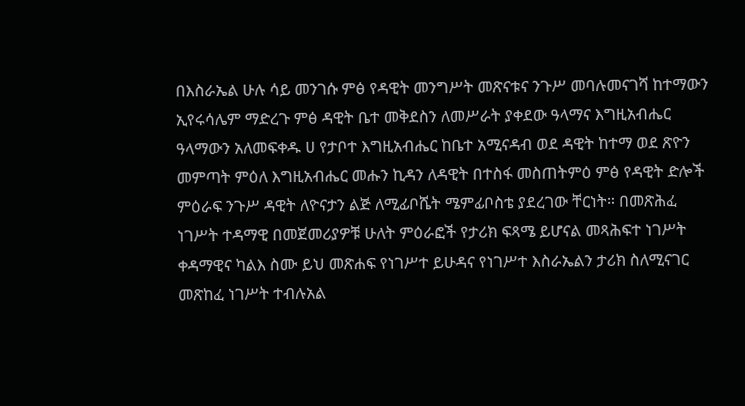በእስራኤል ሁሉ ሳይ መንገሱ ምፅ የዳዊት መንግሥት መጽናቱና ንጉሥ መባሉመናገሻ ከተማውን ኢየሩሳሌም ማድረጉ ምፅ ዳዊት ቤተ መቅደስን ለመሥራት ያቀደው ዓላማና እግዚአብሔር ዓላማውን አለመፍቀዱ ሀ የታቦተ እግዚአብሔር ከቤተ አሚናዳብ ወደ ዳዊት ከተማ ወደ ጽዮን መምጣት ምዕለ እግዚአብሔር መሑን ኪዳን ለዳዊት በተስፋ መስጠትምዕ ምፅ የዳዊት ድሎች ምዕራፍ ንጉሥ ዳዊት ለዮናታን ልጅ ለሚፊቦሼት ሜምፊቦስቴ ያደረገው ቸርነት። በመጽሕፈ ነገሥት ተዳማዊ በመጀመሪያዎቹ ሁለት ምዕራፎች የታሪክ ፍጻሜ ይሆናል መጻሕፍተ ነገሥት ቀዳማዊና ካልእ ስሙ ይህ መጽሐፍ የነገሥተ ይሁዳና የነገሥተ እስራኤልን ታሪክ ስለሚናገር መጽከፈ ነገሥት ተብሉአል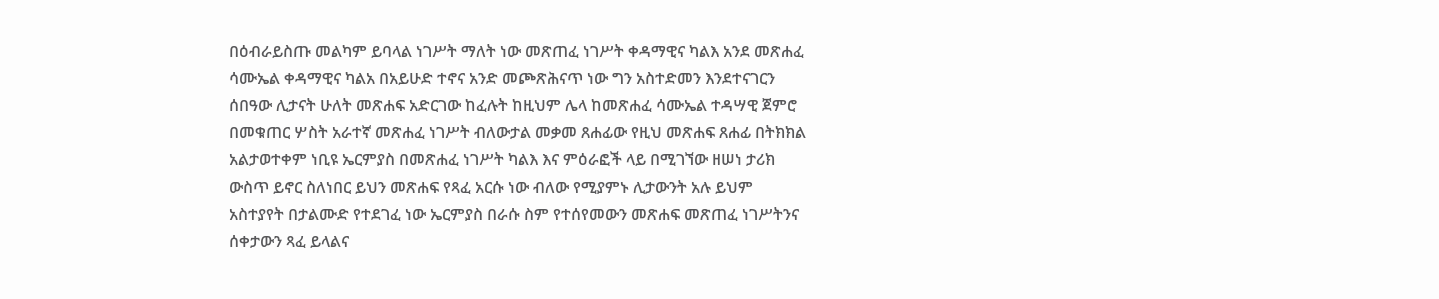በዕብራይስጡ መልካም ይባላል ነገሥት ማለት ነው መጽጠፈ ነገሥት ቀዳማዊና ካልእ አንደ መጽሐፈ ሳሙኤል ቀዳማዊና ካልአ በአይሁድ ተኖና አንድ መጮጽሕናጥ ነው ግን አስተድመን እንደተናገርን ሰበዓው ሊታናት ሁለት መጽሐፍ አድርገው ከፈሉት ከዚህም ሌላ ከመጽሐፈ ሳሙኤል ተዳሣዊ ጀምሮ በመቁጠር ሦስት አራተኛ መጽሐፈ ነገሥት ብለውታል መቃመ ጸሐፊው የዚህ መጽሐፍ ጸሐፊ በትክክል አልታወተቀም ነቢዩ ኤርምያስ በመጽሐፈ ነገሥት ካልእ እና ምዕራፎች ላይ በሚገኘው ዘሠነ ታሪክ ውስጥ ይኖር ስለነበር ይህን መጽሐፍ የጻፈ አርሱ ነው ብለው የሚያምኑ ሊታውንት አሉ ይህም አስተያየት በታልሙድ የተደገፈ ነው ኤርምያስ በራሱ ስም የተሰየመውን መጽሐፍ መጽጠፈ ነገሥትንና ሰቀታውን ጻፈ ይላልና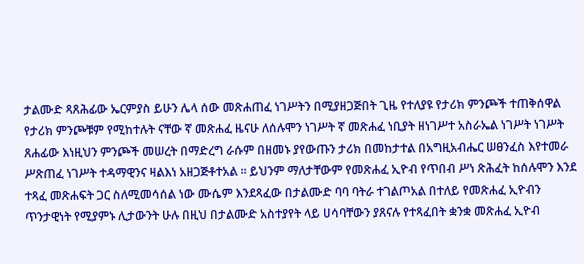ታልሙድ ጻጸሕፊው ኤርምያስ ይሁን ሌላ ሰው መጽሐጠፈ ነገሥትን በሚያዘጋጅበት ጊዜ የተለያዩ የታሪክ ምንጮች ተጠቅሰዋል የታሪክ ምንጮቹም የሚከተሉት ናቸው ኛ መጽሐፈ ዜናሁ ለሰሉሞን ነገሥት ኛ መጽሐፈ ነቢያት ዘነገሥተ አስራኤል ነገሥት ነገሥት ጸሐፊው እነዚህን ምንጮች መሠረት በማድረግ ራሱም በዘመኑ ያየውጡን ታሪክ በመከታተል በአግዚአብሔር ሠፀንፈስ እየተመራ ሥጽጠፈ ነገሥት ተዳማዊንና ዛልእነ አዘጋጅቶተአል ። ይህንም ማለታቸውም የመጽሐፈ ኢዮብ የጥበብ ሥነ ጽሕፈት ከሰሉሞን እንደ ተጻፈ መጽሐፍት ጋር ስለሚመሳሰል ነው ሙሴም እንደጻፈው በታልሙድ ባባ ባትራ ተገልጦአል በተለይ የመጽሐፈ ኢዮብን ጥንታዊነት የሚያምኑ ሊታውንት ሁሉ በዚህ በታልሙድ አስተያየት ላይ ሀሳባቸውን ያጸናሉ የተጻፈበት ቋንቋ መጽሐፈ ኢዮብ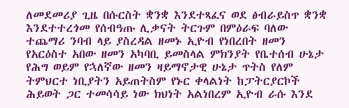ለመደመሪያ ጊዜ በሱርስት ቋንቋ እንደተጻፈና ወደ ፅብራይስጥ ቋንቋ እንደተተረጎመ የሰብዓጡ ሊቃናት ትርጉም በምዕራፍ ባለው ተጨማሪ ንባብ ላይ ያስረዳል ዘመኑ ኢዮብ የነበረበት ዘመን የአርዕስተ አበው ዘመን አካባቢ ይመስላል ምክንያት የቤተሰብ ሁኔታ የሕግ ወይም የኋለኛው ዘመን ዛይማኖታዊ ሁኔታ ጥትስ የለም ትምህርተ ነቢያትን አይጠትስም የኑር ቀላልነት ከፓትርያርኮች ሕይወት ጋር ተመሳሳይ ነው ክህነት አልነበረም ኢዮብ ራሱ እንደ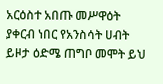አርዕስተ አበጡ መሥዋዕት ያቀርብ ነበር የአንስሳት ሀብት ይዞታ ዕድሜ ጠግቦ መሞት ይህ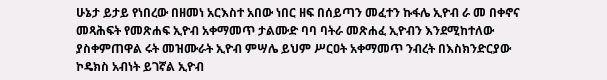ሁኔታ ይታይ የነበረው በዘመነ አርእስተ አበው ነበር ዘፍ በሰይጣን መፈተን ኩፋሌ ኢዮብ ራ መ በቀኖና መጻሕፍት የመጽሐፍ ኢዮብ አቀማመጥ ታልሙድ ባባ ባትራ መጽሐፈ ኢዮብን እንደሚከተለው ያስቀምጠዋል ሩት መዝሙራት ኢዮብ ምሣሌ ይህም ሥርዐት አቀማመጥ ንብረት በእስክንድርያው ኮዴክስ አብነት ይገኛል ኢዮብ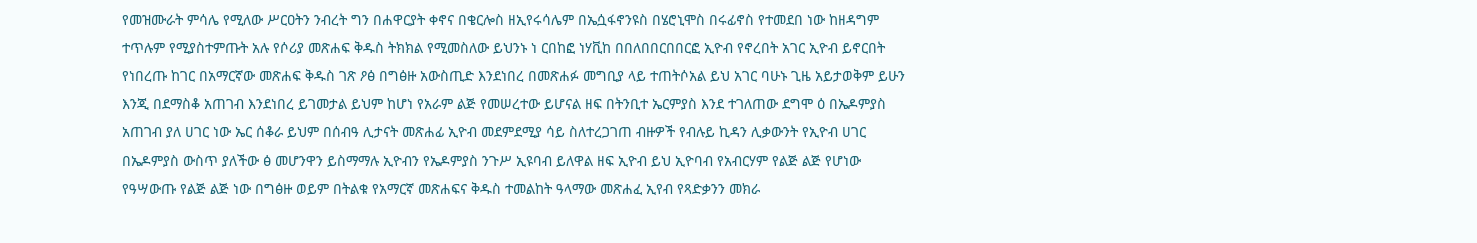የመዝሙራት ምሳሌ የሚለው ሥርዐትን ንብረት ግን በሐዋርያት ቀኖና በቄርሎስ ዘኢየሩሳሌም በኤሷፋኖንዩስ በሄሮኒሞስ በሩፊኖስ የተመደበ ነው ከዘዳግም ተጥሉም የሚያስተምጡት አሉ የሶሪያ መጽሐፍ ቅዱስ ትክክል የሚመስለው ይህንኑ ነ ርበከፎ ነሃቪከ በበለበበርበበርፎ ኢዮብ የኖረበት አገር ኢዮብ ይኖርበት የነበረጡ ከገር በአማርኛው መጽሐፍ ቅዱስ ገጽ ዖፅ በግፅዙ አውስጢድ እንደነበረ በመጽሐፉ መግቢያ ላይ ተጠትሶአል ይህ አገር ባሁኑ ጊዜ አይታወቅም ይሁን እንጂ በደማስቆ አጠገብ እንደነበረ ይገመታል ይህም ከሆነ የአራም ልጅ የመሠረተው ይሆናል ዘፍ በትንቢተ ኤርምያስ እንደ ተገለጠው ደግሞ ዕ በኤዶምያስ አጠገብ ያለ ሀገር ነው ኤር ሰቆራ ይህም በሰብዓ ሊታናት መጽሐፊ ኢዮብ መደምደሚያ ሳይ ስለተረጋገጠ ብዙዎች የብሉይ ኪዳን ሊቃውንት የኢዮብ ሀገር በኤዶምያስ ውስጥ ያለችው ፅ መሆንዋን ይስማማሉ ኢዮብን የኤዶምያስ ንጉሥ ኢዩባብ ይለዋል ዘፍ ኢዮብ ይህ ኢዮባብ የአብርሃም የልጅ ልጅ የሆነው የዓሣውጡ የልጅ ልጅ ነው በግፅዙ ወይም በትልቁ የአማርኛ መጽሐፍና ቅዱስ ተመልከት ዓላማው መጽሐፈ ኢየብ የጻድቃንን መክራ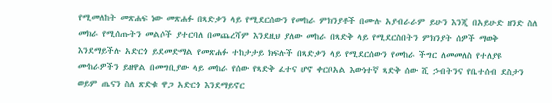የሚመለከት መጽሐፍ ነው መጽሐፉ በጻድቃን ላይ የሚደርሰውን የመከራ ምክንያቶች በሙሉ አያብራራም ይሁን እንጂ በአይሁድ ዘንድ ስለ መክራ የሚሰጡትን መልሶች ያተርባለ በመጨረሻም እንደዚህ ያለው መከራ በጻድቅ ላይ የሚደርስበትን ምክንያት ሰዎች ማወቅ እንደማይችሉ አድርጎ ይደመድማል የመጽሐፉ ተከታታይ ክፍሉች በጻድቃን ላይ የሚደርሰውን የመከራ ችግር ለመመለስ የተለያዩ ሙከራዎችን ይዘዋል በመግቢያው ላይ መከራ የሰው የጻድቅ ፈተና ሆኖ ቀርቦአል እውነተኛ ጻድቅ ሰው ሺ ኃብትንና የቤተሰብ ደስታን ወይም ጤናን ስለ ጽድቁ ዋጋ አድርጎ እንደማይኖር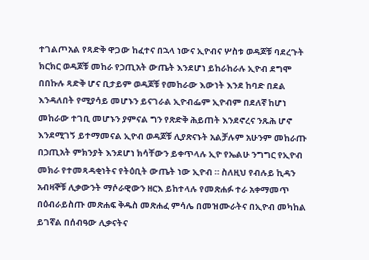ተገልጦአል የጻድቅ ዋጋው ከፈተና በኋላ ነውና ኢዮብና ሦስቱ ወዳጆቹ ባደረጉት ክርክር ወዳጆቹ መከራ የኃጢአት ውጤት እንደሆነ ይከራከራሉ ኢዮብ ደግሞ በበኩሉ ጻድቅ ሆና ቢታይም ወዳጆቹ የመከራው እውነት እንደ ከባድ በደል እንዳለበት የሚያሳይ መሆኑን ይናገራል ኢዮብፌም ኢዮብም በደለኛ ከሆነ መከራው ተገቢ መሆኑን ያምናል ግን የጽድቅ ሕይጠት እንደኖረና ንጹሕ ሆኖ እንደሚገኝ ይተማመናል ኢዮብ ወዳጆቹ ሊያጽናኑት አልቻሉም አሁንም መከራጡ በኃጢአት ምክንያት እንደሆነ ክሳቸውን ይቀጥላሉ ኢዮ የኤልሁ ንግግር የኢዮብ መክራ የተመጻዳቂነትና የትዕቢት ውጤት ነው ኢዮብ ። ስለዚህ የብሉይ ኪዳን አብዛኞቹ ሊቃውንት ማሶራዊውን ዘርእ ይከተላሉ የመጽሐፉ ተራ አቀማመጥ በዕብራይስጡ መጽሐፍ ቅዱስ መጽሐፈ ምሳሌ በመዝሙራትና በኢዮብ መካከል ይገኛል በሰብዓው ሊቃናትና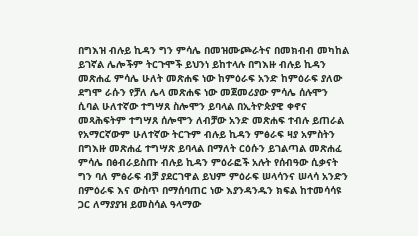በግእዝ ብሉይ ኪዳን ግን ምሳሌ በመዝሙጮራትና በመክብብ መካከል ይገኛል ሌሎችም ትርጉሞች ይህንነ ይከተላሉ በግእዙ ብሉይ ኪዳን መጽሐፈ ምሳሌ ሁለት መጽሐፍ ነው ከምዕራፍ አንድ ከምዕራፍ ያለው ደግሞ ራሱን የቻለ ሌላ መጽሐፍ ነው መጀመሪያው ምሳሌ ሰሉሞን ሲባል ሁለተኛው ተግሣጸ ስሎሞን ይባላል በኢትዮጵያዊ ቀኖና መጻሕፍትም ተግሣጸ ሰሎሞን ለብቻው አንድ መጽሐፍ ተብሉ ይጠራል የአማርኛውም ሁለተኛው ትርጉም ብሉይ ኪዳን ምፅራፍ ዛያ አምስትን በግእዙ መጽሐፈ ተግሣጽ ይባላል በማለት ርዕሱን ይገልጣል መጽሐፈ ምሳሌ በፅብራይስጡ ብሉይ ኪዳን ምዕራፎች አሉት የሰብዓው ሲቃናት ግን ባለ ምፅራፍ ብቻ ያደርገዋል ይህም ምዕራፍ ሠላሳንና ሠላሳ አንድን በምዕራፍ እና ውስጥ በማሰባጠር ነው እያንዳንዱን ክፍል ከተመሳሳዩ ጋር ለማያያዝ ይመስሳል ዓላማው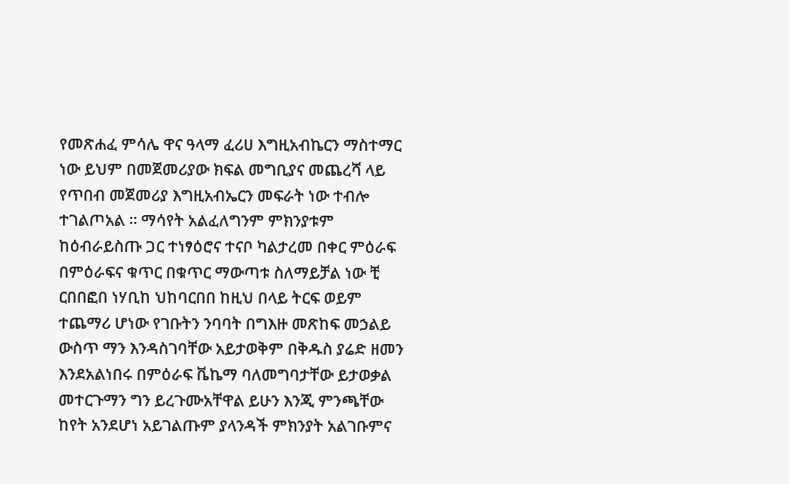የመጽሐፈ ምሳሌ ዋና ዓላማ ፈሪሀ እግዚአብኬርን ማስተማር ነው ይህም በመጀመሪያው ክፍል መግቢያና መጨረሻ ላይ የጥበብ መጀመሪያ እግዚአብኤርን መፍራት ነው ተብሎ ተገልጦአል ። ማሳየት አልፈለግንም ምክንያቱም ከዕብራይስጡ ጋር ተነፃዕሮና ተናቦ ካልታረመ በቀር ምዕራፍ በምዕራፍና ቁጥር በቁጥር ማውጣቱ ስለማይቻል ነው ቺ ርበበፎበ ነሃቢከ ህከባርበበ ከዚህ በላይ ትርፍ ወይም ተጨማሪ ሆነው የገቡትን ንባባት በግእዙ መጽከፍ መኃልይ ውስጥ ማን እንዳስገባቸው አይታወቅም በቅዱስ ያሬድ ዘመን እንደአልነበሩ በምዕራፍ ቬኬማ ባለመግባታቸው ይታወቃል መተርጉማን ግን ይረጉሙአቸዋል ይሁን እንጂ ምንጫቸው ከየት አንደሆነ አይገልጡም ያላንዳች ምክንያት አልገቡምና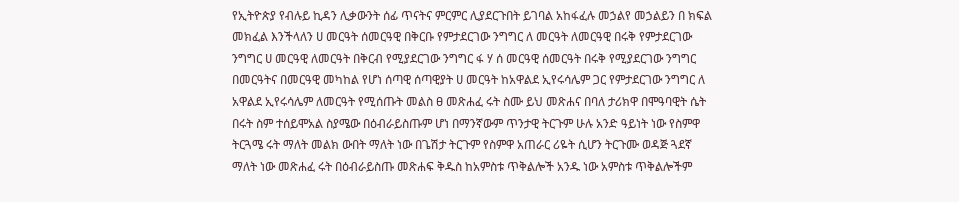የኢትዮጵያ የብሉይ ኪዳን ሊቃውንት ሰፊ ጥናትና ምርምር ሊያደርጉበት ይገባል አከፋፈሉ መኃልየ መኃልይን በ ክፍል መክፈል እንችላለን ሀ መርዓት ሰመርዓዊ በቅርቡ የምታደርገው ንግግር ለ መርዓት ለመርዓዊ በሩቅ የምታደርገው ንግግር ሀ መርዓዊ ለመርዓት በቅርብ የሚያደርገው ንግግር ፋ ሃ ሰ መርዓዊ ሰመርዓት በሩቅ የሚያደርገው ንግግር በመርዓትና በመርዓዊ መካከል የሆነ ሰጣዊ ሰጣዊያት ሀ መርዓት ከአዋልደ ኢየሩሳሌም ጋር የምታደርገው ንግግር ለ አዋልደ ኢየሩሳሌም ለመርዓት የሚሰጡት መልስ ፀ መጽሐፈ ሩት ስሙ ይህ መጽሐና በባለ ታሪክዋ በሞዓባዊት ሴት በሩት ስም ተሰይሞአል ስያሜው በዕብራይስጡም ሆነ በማንኛውም ጥንታዊ ትርጉም ሁሉ አንድ ዓይነት ነው የስምዋ ትርጓሜ ሩት ማለት መልክ ውበት ማለት ነው በጌሽታ ትርጉም የስምዋ አጠራር ሪዬት ሲሆን ትርጉሙ ወዳጅ ጓደኛ ማለት ነው መጽሐፈ ሩት በዕብራይስጡ መጽሐፍ ቅዱስ ከአምስቱ ጥቅልሎች አንዱ ነው አምስቱ ጥቅልሎችም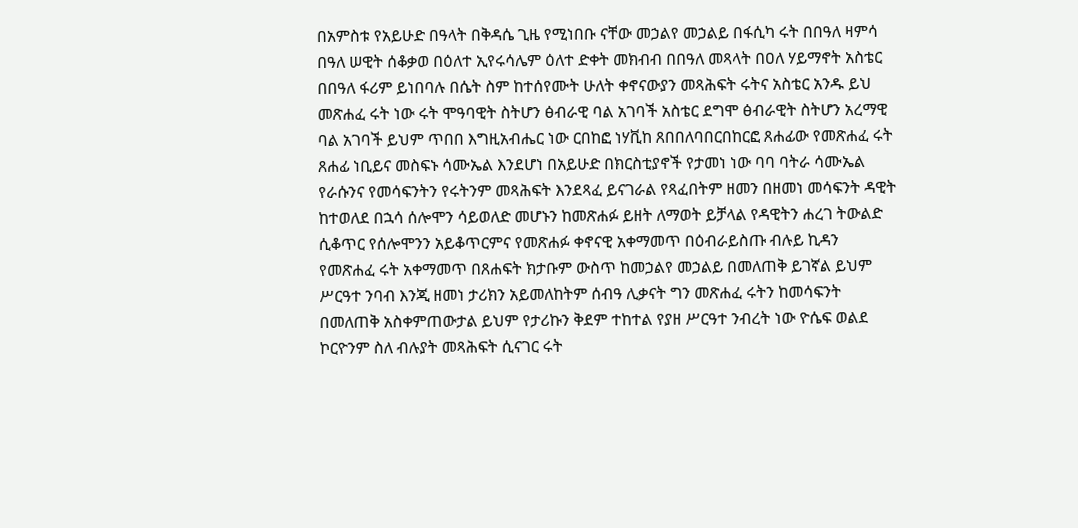በአምስቱ የአይሁድ በዓላት በቅዳሴ ጊዜ የሚነበቡ ናቸው መኃልየ መኃልይ በፋሲካ ሩት በበዓለ ዛምሳ በዓለ ሠዊት ሰቆቃወ በዕለተ ኢየሩሳሌም ዕለተ ድቀት መክብብ በበዓለ መጻላት በዐለ ሃይማኖት አስቴር በበዓለ ፋሪም ይነበባሉ በሴት ስም ከተሰየሙት ሁለት ቀኖናውያን መጻሕፍት ሩትና አስቴር አንዱ ይህ መጽሐፈ ሩት ነው ሩት ሞዓባዊት ስትሆን ፅብራዊ ባል አገባች አስቴር ደግሞ ፅብራዊት ስትሆን አረማዊ ባል አገባች ይህም ጥበበ እግዚአብሔር ነው ርበከፎ ነሃቪከ ጸበበለባበርበከርፎ ጸሐፊው የመጽሐፈ ሩት ጸሐፊ ነቢይና መስፍኑ ሳሙኤል እንደሆነ በአይሁድ በክርስቲያኖች የታመነ ነው ባባ ባትራ ሳሙኤል የራሱንና የመሳፍንትን የሩትንም መጻሕፍት እንደጻፈ ይናገራል የጻፈበትም ዘመን በዘመነ መሳፍንት ዳዊት ከተወለደ በኋሳ ሰሎሞን ሳይወለድ መሆኑን ከመጽሐፉ ይዘት ለማወት ይቻላል የዳዊትን ሐረገ ትውልድ ሲቆጥር የሰሎሞንን አይቆጥርምና የመጽሐፉ ቀኖናዊ አቀማመጥ በዕብራይስጡ ብሉይ ኪዳን የመጽሐፈ ሩት አቀማመጥ በጸሐፍት ክታቡም ውስጥ ከመኃልየ መኃልይ በመለጠቅ ይገኛል ይህም ሥርዓተ ንባብ እንጂ ዘመነ ታሪክን አይመለከትም ሰብዓ ሊቃናት ግን መጽሐፈ ሩትን ከመሳፍንት በመለጠቅ አስቀምጠውታል ይህም የታሪኩን ቅደም ተከተል የያዘ ሥርዓተ ንብረት ነው ዮሴፍ ወልደ ኮርዮንም ስለ ብሉያት መጻሕፍት ሲናገር ሩት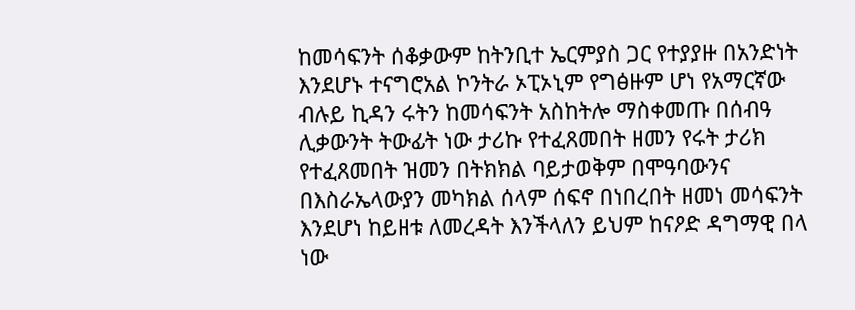ከመሳፍንት ሰቆቃውም ከትንቢተ ኤርምያስ ጋር የተያያዙ በአንድነት እንደሆኑ ተናግሮአል ኮንትራ ኦፒኦኒም የግፅዙም ሆነ የአማርኛው ብሉይ ኪዳን ሩትን ከመሳፍንት አስከትሎ ማስቀመጡ በሰብዓ ሊቃውንት ትውፊት ነው ታሪኩ የተፈጸመበት ዘመን የሩት ታሪክ የተፈጸመበት ዝመን በትክክል ባይታወቅም በሞዓባውንና በእስራኤላውያን መካክል ሰላም ሰፍኖ በነበረበት ዘመነ መሳፍንት እንደሆነ ከይዘቱ ለመረዳት እንችላለን ይህም ከናዖድ ዳግማዊ በላ ነው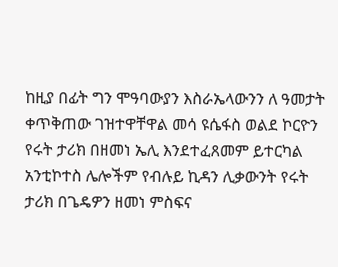ከዚያ በፊት ግን ሞዓባውያን እስራኤላውንን ለ ዓመታት ቀጥቅጠው ገዝተዋቸዋል መሳ ዩሴፋስ ወልደ ኮርዮን የሩት ታሪክ በዘመነ ኤሊ እንደተፈጸመም ይተርካል አንቲኮተስ ሌሎችም የብሉይ ኪዳን ሊቃውንት የሩት ታሪክ በጌዴዎን ዘመነ ምስፍና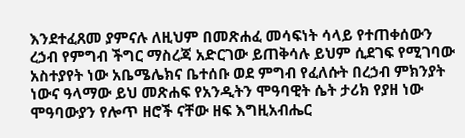እንደተፈጸመ ያምናሉ ለዚህም በመጽሐፈ መሳፍነት ሳላይ የተጠቀሰውን ረኃብ የምግብ ችግር ማስረጃ አድርገው ይጠቅሳሉ ይህም ሲደገፍ የሚገባው አስተያየት ነው አቤሜሌክና ቤተሰቡ ወደ ምግብ የፈለሱት በረኃብ ምክንያት ነውና ዓላማው ይህ መጽሐፍ የአንዲትን ሞዓባዊት ሴት ታሪክ የያዘ ነው ሞዓባውያን የሎጥ ዘሮች ናቸው ዘፍ እግዚአብሔር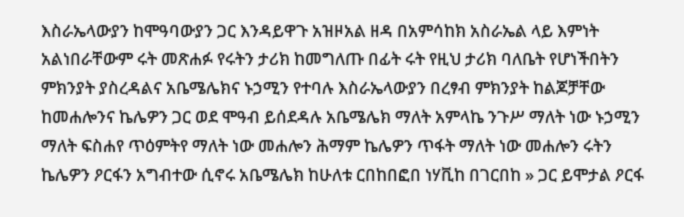እስራኤላውያን ከሞዓባውያን ጋር እንዳይዋጉ አዝዞአል ዘዳ በአምሳከክ አስራኤል ላይ እምነት አልነበራቸውም ሩት መጽሐፉ የሩትን ታሪክ ከመግለጡ በፊት ሩት የዚህ ታሪክ ባለቤት የሆነችበትን ምክንያት ያስረዳልና አቤሜሌክና ኑኃሚን የተባሉ እስራኤላውያን በረፃብ ምክንያት ከልጆቻቸው ከመሐሎንና ኬሌዎን ጋር ወደ ሞዓብ ይሰደዳሉ አቤሜሌክ ማለት አምላኬ ንጉሥ ማለት ነው ኑኃሚን ማለት ፍስሐየ ጥዕምትየ ማለት ነው መሐሎን ሕማም ኬሌዎን ጥፋት ማለት ነው መሐሎን ሩትን ኬሌዎን ዖርፋን አግብተው ሲኖሩ አቤሜሌክ ከሁለቱ ርበከበፎበ ነሃቪከ በገርበከ » ጋር ይሞታል ዖርፋ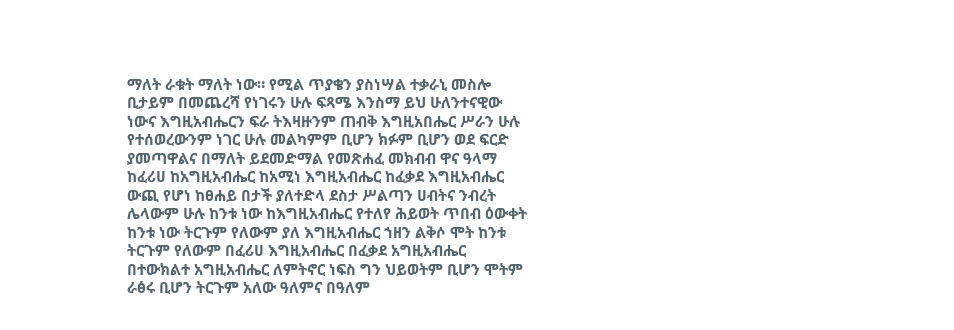ማለት ራቁት ማለት ነው። የሚል ጥያቄን ያስነሣል ተቃራኒ መስሎ ቢታይም በመጨረሻ የነገሩን ሁሉ ፍጻሜ እንስማ ይህ ሁለንተናዊው ነውና እግዚአብሔርን ፍራ ትእዛዙንም ጠብቅ እግዚአበሔር ሥራን ሁሉ የተሰወረውንም ነገር ሁሉ መልካምም ቢሆን ክፉም ቢሆን ወደ ፍርድ ያመጣዋልና በማለት ይደመድማል የመጽሐፈ መክብብ ዋና ዓላማ ከፈሪሀ ከአግዚአብሔር ከአሚነ እግዚአብሔር ከፈቃደ እግዚአብሔር ውጪ የሆነ ከፀሐይ በታች ያለተድላ ደስታ ሥልጣን ሀብትና ንብረት ሌላውም ሁሉ ከንቱ ነው ከእግዚአብሔር የተለየ ሕይወት ጥበብ ዕውቀት ከንቱ ነው ትርጉም የለውም ያለ እግዚአብሔር ኀዘን ልቅሶ ሞት ከንቱ ትርጉም የለውም በፈሪሀ እግዚአብሔር በፈቃደ አግዚአብሔር በተውክልተ አግዚአብሔር ለምትኖር ነፍስ ግን ህይወትም ቢሆን ሞትም ራፅሩ ቢሆን ትርጉም አለው ዓለምና በዓለም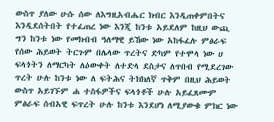ውስጥ ያለው ሁሱ ሰው ለእግዚአብሔር ክብር እንዲጠቀምበትና እንዲደሰትበት የተፈጠረ ነው እንጂ ከንቱ አይደለም ከዚህ ውጪ ግን ከንቱ ነው የመክብብ ዓለማዊ ይኸው ነው አከፋፈሉ ምፅራፍ የሰው ሕይወት ትርጉም በሌላው ጥረትና ድካም የተሞላ ነው ሀ ፍላጎትን ለማርካት ለዕውቀት ለተድላ ደስታና ለጥበብ የሚደረገው ጥረት ሁሉ ከንቱ ነው ለ ፍትሕና ትክክለኛ ጥቅም በዚህ ሕይወት ውስጥ አይገኙም ሐ ተስፋዎችና ፍላጎቶች ሁሉ አይፈጸሙም ምፅራፍ ሰብአዊ ፍጥረት ሁሉ ከንቱ እንደሆነ ለሚያውቁ ምክር ነው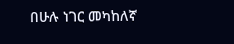በሁሉ ነገር መካከለኛ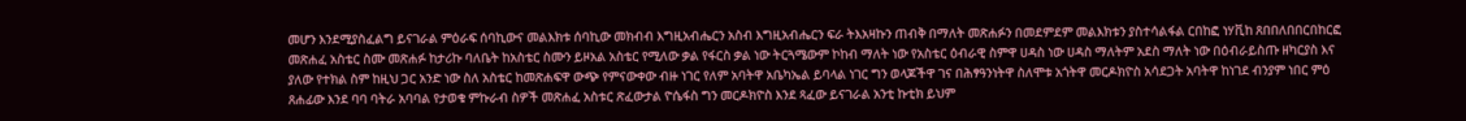መሆን እንደሚያስፈልግ ይናገራል ምዕራፍ ሰባኪውና መልእክቱ ሰባኪው መክብብ እግዚአብሔርን አስብ እግዚአብሔርን ፍራ ትእአዛኩን ጠብቅ በማለት መጽሐፉን በመደምደም መልእክቱን ያስተሳልፋል ርበከፎ ነሃቪከ ጸበበለበበርበከርፎ መጽሐፈ አስቴር ስሙ መጽሐፉ ከታሪኩ ባለቤት ከአስቴር ስሙን ይዞአል አስቴር የሚለው ቃል የፋርስ ቃል ነው ትርጓሜውም ኮከብ ማለት ነው የአስቴር ዕብራዊ ስምዋ ሀዳስ ነው ሀዳስ ማለትም አደስ ማለት ነው በዕብራይስጡ ዘካርያስ እና ያለው የተክል ስም ከዚህ ጋር አንድ ነው ስለ አስቴር ከመጽሐፍዋ ውጭ የምናውቀው ብዙ ነገር የለም አባትዋ አቤካኤል ይባላል ነገር ግን ወላጆችዋ ገና በሕፃዓንነትዋ ስለሞቱ አጎትዋ መርዶክዮስ አሳደጋት አባትዋ ከነገደ ብንያም ነበር ምዕ ጸሐፊው እንደ ባባ ባትራ አባባል የታወቁ ምኩራብ ስዎች መጽሐፈ አስቱር ጽፈውታል ዮሴፋስ ግን መርዶክዮስ እንደ ጻፈው ይናገራል አንቲ ኩቲክ ይህም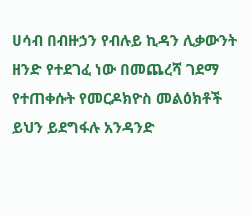ሀሳብ በብዙኃን የብሉይ ኪዳን ሊቃውንት ዘንድ የተደገፈ ነው በመጨረሻ ገደማ የተጠቀሱት የመርዶክዮስ መልዕክቶች ይህን ይደግፋሉ አንዳንድ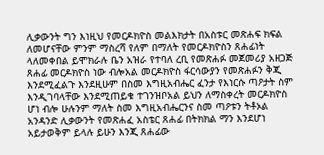ሊቃውንት ግን እነዚህ የመርዶክዮስ መልእክታት በአስቱር መጽሐፍ ክፍል ለመሆናቸው ምንም ማስረሻ የለም በማለት የመርዶክዮስን ጸሐፊነት ላለመቀበል ይሞክራሉ ቤን አዝራ የተባለ ረቢ የመጽሐፉ መጀመሪያ አዘጋጅ ጸሐፊ መርዶክዮስ ነው ብሎአል መርዶክዮስ ፋርሳውያን የመጽሐፉን ቅጂ እንደሚፈልጉ እንደዚሁም በስመ እግዚአብሔር ፈንታ የእነርሱ ጣዖታት ስም እንዲገባላቸው እንደሚጠይቁ ተገንዝቦአል ይህን ለማስቀረት መርዶክዮስ ሆነ ብሎ ሁሉንም ማለት ስመ እግዚአብሔርንና ስመ ጣዖቱን ትቶኦል አንዳንድ ሊቃውንት የመጽሐፈ አስቴር ጸሐፊ በትክክል ማን እንደሆነ አይታወቅም ይላሉ ይሁን እንጂ ጸሐፊው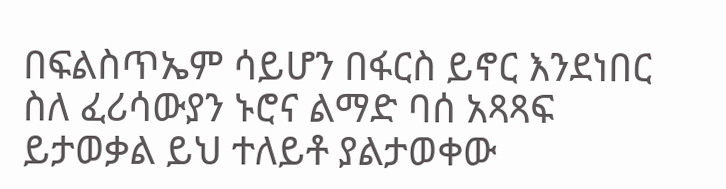በፍልስጥኤም ሳይሆን በፋርስ ይኖር እንደነበር ስለ ፈሪሳውያን ኑሮና ልማድ ባሰ አጻጻፍ ይታወቃል ይህ ተለይቶ ያልታወቀው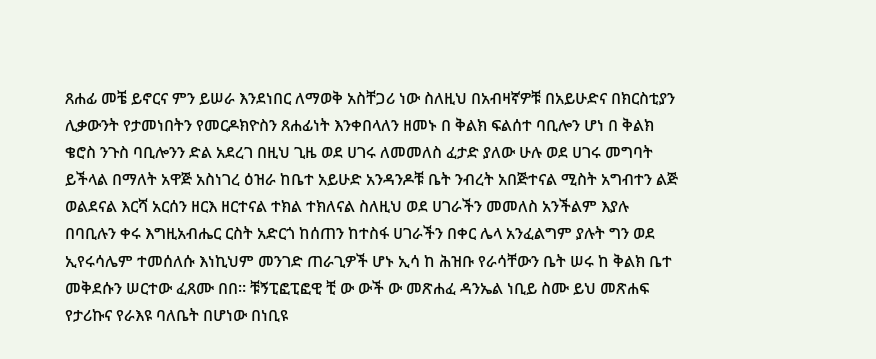ጸሐፊ መቼ ይኖርና ምን ይሠራ እንደነበር ለማወቅ አስቸጋሪ ነው ስለዚህ በአብዛኛዎቹ በአይሁድና በክርስቲያን ሊቃውንት የታመነበትን የመርዶክዮስን ጸሐፊነት እንቀበላለን ዘመኑ በ ቅልክ ፍልሰተ ባቢሎን ሆነ በ ቅልክ ቄሮስ ንጉስ ባቢሎንን ድል አደረገ በዚህ ጊዜ ወደ ሀገሩ ለመመለስ ፈታድ ያለው ሁሉ ወደ ሀገሩ መግባት ይችላል በማለት አዋጅ አስነገረ ዕዝራ ከቤተ አይሁድ አንዳንዶቹ ቤት ንብረት አበጅተናል ሚስት አግብተን ልጅ ወልደናል እርሻ አርሰን ዘርእ ዘርተናል ተክል ተክለናል ስለዚህ ወደ ሀገራችን መመለስ አንችልም እያሉ በባቢሉን ቀሩ እግዚአብሔር ርስት አድርጎ ከሰጠን ከተስፋ ሀገራችን በቀር ሌላ አንፈልግም ያሉት ግን ወደ ኢየሩሳሌም ተመሰለሱ እነኪህም መንገድ ጠራጊዎች ሆኑ ኢሳ ከ ሕዝቡ የራሳቸውን ቤት ሠሩ ከ ቅልክ ቤተ መቅደሱን ሠርተው ፈጸሙ በበ። ቹኝፒፎፒፎዊ ቺ ው ውች ው መጽሐፈ ዳንኤል ነቢይ ስሙ ይህ መጽሐፍ የታሪኩና የራእዩ ባለቤት በሆነው በነቢዩ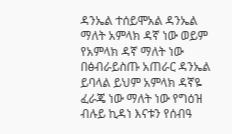ዳንኤል ተሰይሞአል ዳንኤል ማለት አምላክ ዳኛ ነው ወይም የአምላክ ዳኛ ማለት ነው በፅብራይስጡ አጠራር ዳንኤል ይባላል ይህም አምላክ ዳኛዬ ፈራጄ ነው ማለት ነው የግዕዝ ብሉይ ኪዳነ እናቱን የሰብዓ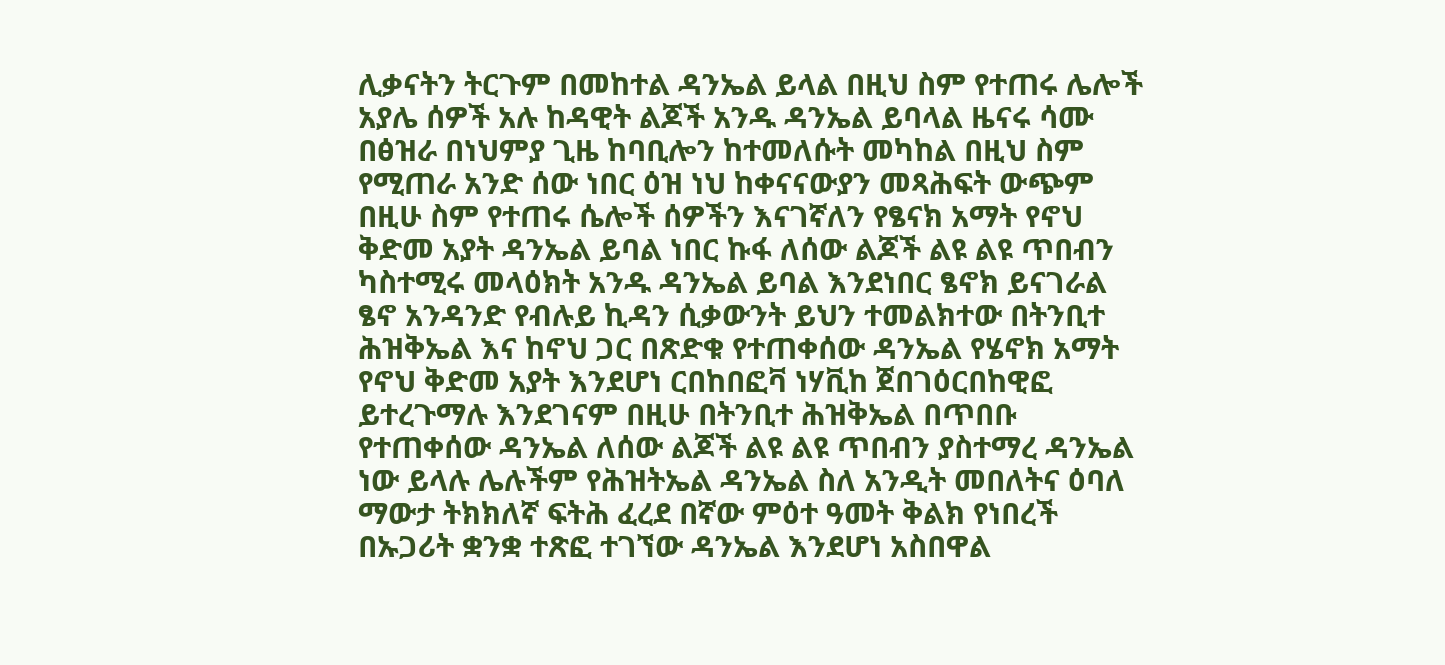ሊቃናትን ትርጉም በመከተል ዳንኤል ይላል በዚህ ስም የተጠሩ ሌሎች አያሌ ሰዎች አሉ ከዳዊት ልጆች አንዱ ዳንኤል ይባላል ዜናሩ ሳሙ በፅዝራ በነህምያ ጊዜ ከባቢሎን ከተመለሱት መካከል በዚህ ስም የሚጠራ አንድ ሰው ነበር ዕዝ ነህ ከቀናናውያን መጻሕፍት ውጭም በዚሁ ስም የተጠሩ ሴሎች ሰዎችን እናገኛለን የፄናክ አማት የኖህ ቅድመ አያት ዳንኤል ይባል ነበር ኩፋ ለሰው ልጆች ልዩ ልዩ ጥበብን ካስተሚሩ መላዕክት አንዱ ዳንኤል ይባል እንደነበር ፄኖክ ይናገራል ፄኖ አንዳንድ የብሉይ ኪዳን ሲቃውንት ይህን ተመልክተው በትንቢተ ሕዝቅኤል እና ከኖህ ጋር በጽድቁ የተጠቀሰው ዳንኤል የሄኖክ አማት የኖህ ቅድመ አያት እንደሆነ ርበከበፎቫ ነሃቪከ ጀበገዕርበከዊፎ ይተረጉማሉ እንደገናም በዚሁ በትንቢተ ሕዝቅኤል በጥበቡ የተጠቀሰው ዳንኤል ለሰው ልጆች ልዩ ልዩ ጥበብን ያስተማረ ዳንኤል ነው ይላሉ ሌሉችም የሕዝትኤል ዳንኤል ስለ አንዲት መበለትና ዕባለ ማውታ ትክክለኛ ፍትሕ ፈረደ በኛው ምዕተ ዓመት ቅልክ የነበረች በኡጋሪት ቋንቋ ተጽፎ ተገኘው ዳንኤል እንደሆነ አስበዋል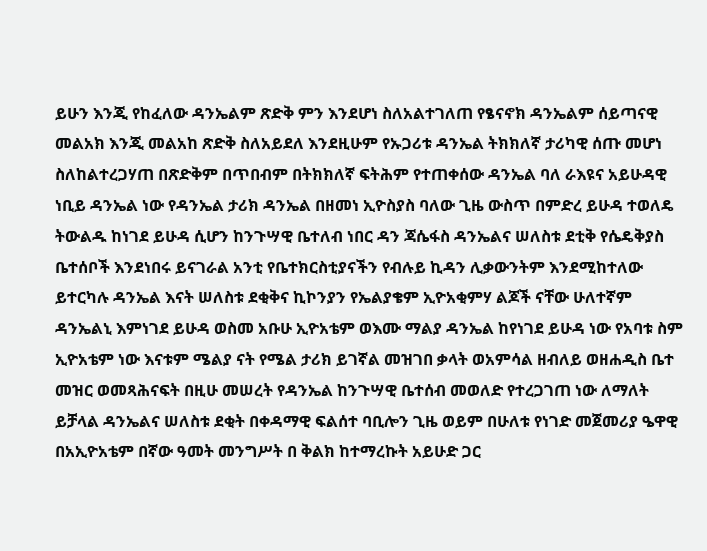ይሁን እንጂ የከፈለው ዳንኤልም ጽድቅ ምን እንደሆነ ስለአልተገለጠ የፄናኖክ ዳንኤልም ሰይጣናዊ መልአክ እንጂ መልአከ ጽድቅ ስለአይደለ እንደዚሁም የኡጋሪቱ ዳንኤል ትክክለኛ ታሪካዊ ሰጡ መሆነ ስለከልተረጋሃጠ በጽድቅም በጥበብም በትክክለኛ ፍትሕም የተጠቀሰው ዳንኤል ባለ ራእዩና አይሁዳዊ ነቢይ ዳንኤል ነው የዳንኤል ታሪክ ዳንኤል በዘመነ ኢዮስያስ ባለው ጊዜ ውስጥ በምድረ ይሁዳ ተወለዴ ትውልዱ ከነገደ ይሁዳ ሲሆን ከንጉሣዊ ቤተለብ ነበር ዳን ጃሴፋስ ዳንኤልና ሠለስቱ ደቲቅ የሴዴቅያስ ቤተሰቦች እንደነበሩ ይናገራል አንቲ የቤተክርስቲያናችን የብሉይ ኪዳን ሊቃውንትም እንደሚከተለው ይተርካሉ ዳንኤል እናት ሠለስቱ ደቂቅና ኪኮንያን የኤልያቄም ኢዮአቂምሃ ልጆች ናቸው ሁለተኛም ዳንኤልኒ እምነገደ ይሁዳ ወስመ አቡሁ ኢዮአቴም ወእሙ ማልያ ዳንኤል ከየነገደ ይሁዳ ነው የአባቱ ስም ኢዮአቴም ነው እናቱም ሜልያ ናት የሜል ታሪክ ይገኛል መዝገበ ቃላት ወአምሳል ዘብለይ ወዘሐዲስ ቤተ መዝር ወመጻሕናፍት በዚሁ መሠረት የዳንኤል ከንጉሣዊ ቤተሰብ መወለድ የተረጋገጠ ነው ለማለት ይቻላል ዳንኤልና ሠለስቱ ደቂት በቀዳማዊ ፍልሰተ ባቢሎን ጊዜ ወይም በሁለቱ የነገድ መጀመሪያ ዔዋዊ በአኢዮአቴም በኛው ዓመት መንግሥት በ ቅልክ ከተማረኩት አይሁድ ጋር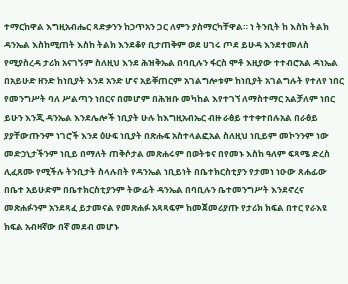ተማርከዋል እግዚአብሔር ጻድቃንን ከኃጥአን ጋር ለምን ያስማርካቸዋል። ነ ትንቢት ከ እስከ ትልክ ዳንኤል እስከሚጠት እስከ ትልክ እንደቆየ ቢታጠቅም ወደ ሀገሩ ጦደ ይሁዳ እንደተመለስ የሚያስረዳ ታሪክ አናገኝም ስለዚህ እንደ ሕዝቅኤል በባቢሉን ፋርስ ሞቶ እዚያው ተተብሮአል ዳነኤል በአይሁድ ዘንድ ከነቢያት እንደ አንድ ሆና አይቐጠርም አገልግሎቱም ከነቢያት አገልግሉት የተለየ ነበር የመንግሥት ባለ ሥልጣን ነበርና በመሆም በሕዝቡ መካከል እየተገኘ ለማስተማር አልቻለም ነበር ይሁን እንጂ ዳንኤል እንደሌሎች ነቢያት ሁሉ ከእግዚአብኤር ብዙ ራፅይ ተተቀተበሉአል በራፅይ ያያቸውጡንም ነገሮች እንደ ዕሁፍ ነቢያት በጽሑፍ አስተላልፎአል ስለዚህ ነቢይም መኮንንም ነው መድኃኒታችንም ነቢይ በማለት ጠቅሶታል መጽሐሩም በወትቱና በየመኑ እስከ ዓለም ፍጻሜ ድረስ ሊፈጸሙ የሚችሉ ትንቢታት ስላሉበት የዳንኤል ነቢይነት በቤተክርስቲያን የታመነ ነዑው ጸሐፊው በቤተ አይሁድም በቤተክርስቲያንም ትውፊት ዳንኤል በባቢሉን ቤተመንግሥት እንደኖረና መጽሐፉንም አንደጻፈ ይታመናል የመጽሐፉ አጻጻፍም ከመጀመሪያጡ የታሪክ ክፍል በተር የራእዩ ክፍል አብዛኛው በኛ መደብ መሆኑ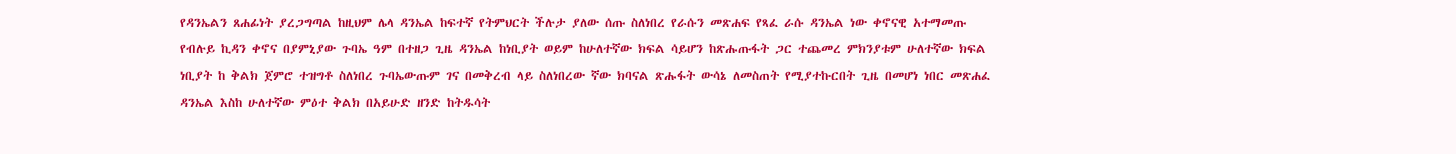የዳንኤልን ጸሐፊነት ያረጋግጣል ከዚህም ሌላ ዳንኤል ከፍተኛ የትምህርት ችሉታ ያለው ሰጡ ስለነበረ የራሱን መጽሐፍ የጻፈ ራሱ ዳንኤል ነው ቀኖናዊ አተማመጡ የብሉይ ኪዳን ቀኖና በያምኒያው ጉባኤ ዓም በተዘጋ ጊዜ ዳንኤል ከነቢያት ወይም ከሁለተኛው ክፍል ሳይሆን ከጽሑጡፋት ጋር ተጨመረ ምክንያቱም ሁለተኛው ክፍል ነቢያት ከ ቅልክ ጀምሮ ተዝግቶ ስለነበረ ጉባኤውጡም ገና በመቅረብ ላይ ስለነበረው ኛው ክባናል ጽሑፋት ውሳኔ ለመስጠት የሚያተኩርበት ጊዜ በመሆነ ነበር መጽሐፈ ዳንኤል እስከ ሁለተኛው ምዕተ ቅልክ በአይሁድ ዘንድ ከትዱሳት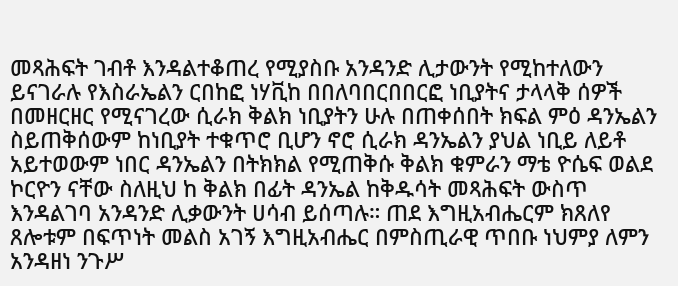መጻሕፍት ገብቶ እንዳልተቆጠረ የሚያስቡ አንዳንድ ሊታውንት የሚከተለውን ይናገራሉ የእስራኤልን ርበከፎ ነሃቪከ በበለባበርበበርፎ ነቢያትና ታላላቅ ሰዎች በመዘርዘር የሚናገረው ሲራክ ቅልክ ነቢያትን ሁሉ በጠቀሰበት ክፍል ምዕ ዳንኤልን ስይጠቅሰውም ከነቢያት ተቁጥሮ ቢሆን ኖሮ ሲራክ ዳንኤልን ያህል ነቢይ ለይቶ አይተወውም ነበር ዳንኤልን በትክክል የሚጠቅሱ ቅልክ ቁምራን ማቴ ዮሴፍ ወልደ ኮርዮን ናቸው ስለዚህ ከ ቅልክ በፊት ዳንኤል ከቅዱሳት መጻሕፍት ውስጥ እንዳልገባ አንዳንድ ሊቃውንት ሀሳብ ይሰጣሉ። ጠደ እግዚአብሔርም ክጸለየ ጸሎቱም በፍጥነት መልስ አገኝ እግዚአብሔር በምስጢራዊ ጥበቡ ነህምያ ለምን አንዳዘነ ንጉሥ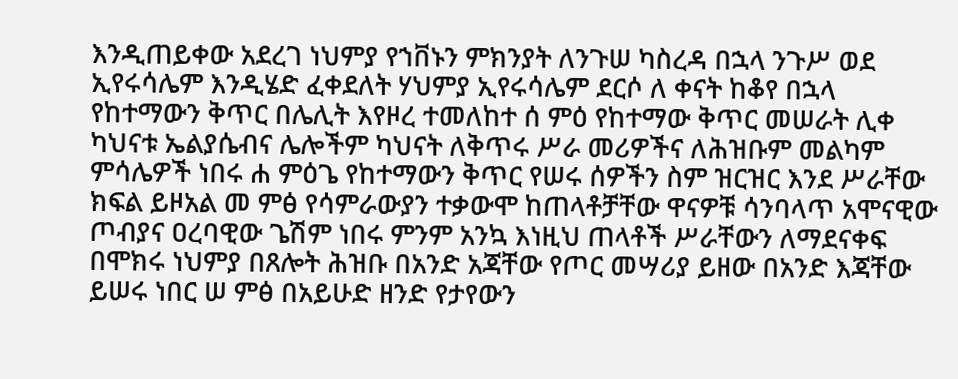እንዲጠይቀው አደረገ ነህምያ የኀቨኑን ምክንያት ለንጉሠ ካስረዳ በኋላ ንጉሥ ወደ ኢየሩሳሌም እንዲሄድ ፈቀደለት ሃህምያ ኢየሩሳሌም ደርሶ ለ ቀናት ከቆየ በኋላ የከተማውን ቅጥር በሌሊት እየዞረ ተመለከተ ሰ ምዕ የከተማው ቅጥር መሠራት ሊቀ ካህናቱ ኤልያሴብና ሌሎችም ካህናት ለቅጥሩ ሥራ መሪዎችና ለሕዝቡም መልካም ምሳሌዎች ነበሩ ሐ ምዕጌ የከተማውን ቅጥር የሠሩ ሰዎችን ስም ዝርዝር እንደ ሥራቸው ክፍል ይዞአል መ ምፅ የሳምራውያን ተቃውሞ ከጠላቶቻቸው ዋናዎቹ ሳንባላጥ አሞናዊው ጦብያና ዐረባዊው ጌሽም ነበሩ ምንም አንኳ እነዚህ ጠላቶች ሥራቸውን ለማደናቀፍ በሞክሩ ነህምያ በጸሎት ሕዝቡ በአንድ አጃቸው የጦር መሣሪያ ይዘው በአንድ እጃቸው ይሠሩ ነበር ሠ ምፅ በአይሁድ ዘንድ የታየውን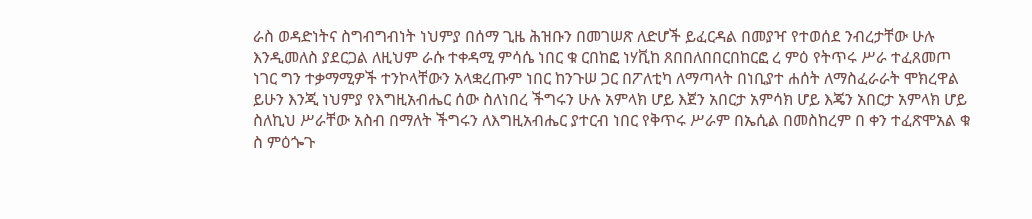ራስ ወዳድነትና ስግብግብነት ነህምያ በሰማ ጊዜ ሕዝቡን በመገሠጽ ለድሆች ይፈርዳል በመያዣ የተወሰደ ንብረታቸው ሁሉ እንዲመለስ ያደርጋል ለዚህም ራሱ ተቀዳሚ ምሳሴ ነበር ቁ ርበከፎ ነሃቪከ ጸበበለበበርበከርፎ ረ ምዕ የትጥሩ ሥራ ተፈጸመጦ ነገር ግን ተቃማሚዎች ተንኮላቸውን አላቋረጡም ነበር ከንጉሠ ጋር በፖለቲካ ለማጣላት በነቢያተ ሐሰት ለማስፈራራት ሞክረዋል ይሁን እንጂ ነህምያ የእግዚአብሔር ሰው ስለነበረ ችግሩን ሁሉ አምላክ ሆይ እጀን አበርታ አምሳክ ሆይ እጄን አበርታ አምላክ ሆይ ስለኪህ ሥራቸው አስብ በማለት ችግሩን ለእግዚአብሔር ያተርብ ነበር የቅጥሩ ሥራም በኤሲል በመስከረም በ ቀን ተፈጽሞአል ቁ ስ ምዕጐጉ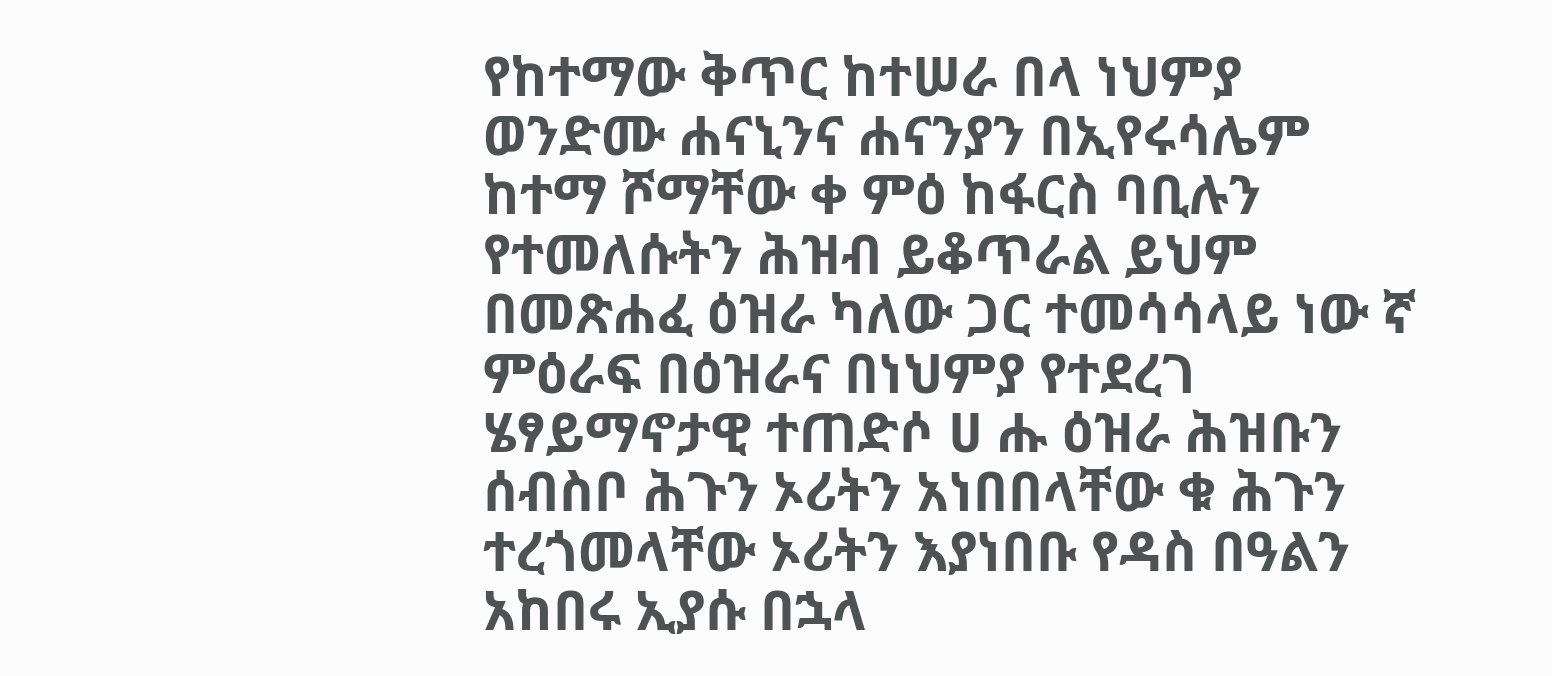የከተማው ቅጥር ከተሠራ በላ ነህምያ ወንድሙ ሐናኒንና ሐናንያን በኢየሩሳሌም ከተማ ሾማቸው ቀ ምዕ ከፋርስ ባቢሉን የተመለሱትን ሕዝብ ይቆጥራል ይህም በመጽሐፈ ዕዝራ ካለው ጋር ተመሳሳላይ ነው ኛ ምዕራፍ በዕዝራና በነህምያ የተደረገ ሄፃይማኖታዊ ተጠድሶ ሀ ሑ ዕዝራ ሕዝቡን ሰብስቦ ሕጉን ኦሪትን አነበበላቸው ቁ ሕጉን ተረጎመላቸው ኦሪትን እያነበቡ የዳስ በዓልን አከበሩ ኢያሱ በኋላ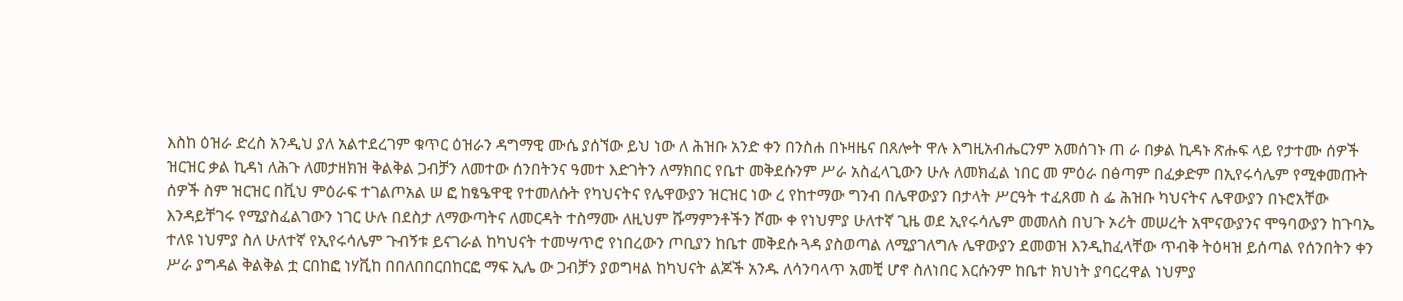እስከ ዕዝራ ድረስ አንዲህ ያለ አልተደረገም ቁጥር ዕዝራን ዳግማዊ ሙሴ ያሰኘው ይህ ነው ለ ሕዝቡ አንድ ቀን በንስሐ በኑዛዜና በጸሎት ዋሉ እግዚአብሔርንም አመሰገኑ ጠ ራ በቃል ኪዳኑ ጽሑፍ ላይ የታተሙ ሰዎች ዝርዝር ቃል ኪዳነ ለሕጉ ለመታዘክዝ ቅልቅል ጋብቻን ለመተው ሰንበትንና ዓመተ እድገትን ለማክበር የቤተ መቅደሱንም ሥራ አስፈላጊውን ሁሉ ለመክፈል ነበር መ ምዕራ በፅጣም በፈቃድም በኢየሩሳሌም የሚቀመጡት ሰዎች ስም ዝርዝር በቪህ ምዕራፍ ተገልጦአል ሠ ፎ ከፄዔዋዊ የተመለሱት የካህናትና የሌዋውያን ዝርዝር ነው ረ የከተማው ግንብ በሌዋውያን በታላት ሥርዓት ተፈጸመ ስ ፌ ሕዝቡ ካህናትና ሌዋውያን በኑሮአቸው እንዳይቸገሩ የሚያስፈልገውን ነገር ሁሉ በደስታ ለማውጣትና ለመርዳት ተስማሙ ለዚህም ሹማምንቶችን ሾሙ ቀ የነህምያ ሁለተኛ ጊዜ ወደ ኢየሩሳሌም መመለስ በህጉ ኦሪት መሠረት አሞናውያንና ሞዓባውያን ከጉባኤ ተለዩ ነህምያ ስለ ሁለተኛ የኢየሩሳሌም ጉብኝቱ ይናገራል ከካህናት ተመሣጥሮ የነበረውን ጦቢያን ከቤተ መቅደሱ ጓዳ ያስወጣል ለሚያገለግሉ ሌዋውያን ደመወዝ እንዲከፈላቸው ጥብቅ ትዕዛዝ ይሰጣል የሰንበትን ቀን ሥራ ያግዳል ቅልቅል ቷ ርበከፎ ነሃቪከ በበለበበርበከርፎ ማፍ ኢሌ ው ጋብቻን ያወግዛል ከካህናት ልጆች አንዱ ለሳንባላጥ አመቺ ሆኖ ስለነበር እርሱንም ከቤተ ክህነት ያባርረዋል ነህምያ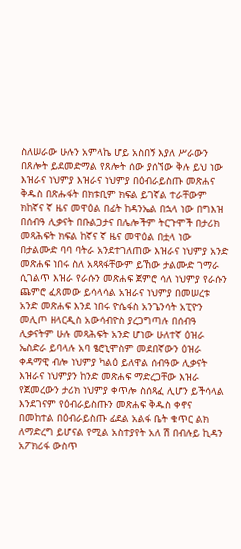ስለሠራው ሁሉን አምላኬ ሆይ አስበኝ እያለ ሥራውን በጸሎት ይደመድማል የጸሎት ሰው ያሰኘው ቅሉ ይህ ነው እዝራና ነህምያ እዝራና ነህምያ በዕብራይስጡ መጽሐና ቅዱስ በጽሑፋት በክቱቢም ክፍል ይገኛል ተራቸውም ክከኛና ኛ ዜና መዋዕል በፊት ከዳንኤል በኋላ ነው በግእዝ በሰብዓ ሊቃናት በቡልጋታና በሌሎችም ትርጉሞች በታሪክ መጻሕፍት ክፍል ከኛና ኛ ዜና መዋዕል በቷላ ነው በታልሙድ ባባ ባትራ አንደተገለጠው እዝራና ነህምያ አንድ መጽሐፍ ነበሩ ስለ አጻጻፋቸውም ይኸው ታልሙድ ገማራ ሲገልጥ እዝራ የራሱን መጽሐፍ ጀምሮ ሳለ ነህምያ የራሱን ጨምሮ ፈጸመው ይሳላሳል አዝራና ነህምያ በመሠረቱ አንድ መጽሐፍ እንደ ነበሩ ዮሴፋስ አንጌንሳት አፒዮን መሊጦ ዘላርዲስ አውሳብዮስ ያረጋግጣሉ በሰብዓ ሊቃናትም ሁሉ መጻሕፍት አንድ ሆነው ሁለተኛ ዕዝራ ኤስድራ ይባላሉ አባ ፄሮኒሞስም መደበኛውን ዕዝራ ቀዳማዊ ብሎ ነህምያ ካልዕ ይለዋል ሰብዓው ሊቃናት እዝራና ነህምያን ከንድ መጽሐፍ ማድረጋቸው እዝራ የጀመረውን ታሪክ ነህምያ ቀጥሎ ስሰጻፈ ሊሆን ይችሳላል እንደገናም የዕብራይስጡን መጽሐፍ ቅዱስ ቀኖና በመከተል በዕብራይስጡ ፊደል አልፋ ቤት ቁጥር ልክ ለማድረግ ይሆናል የሚል አስተያየት አለ ሽ በብሉይ ኪዳን አፖክሪፋ ውስጥ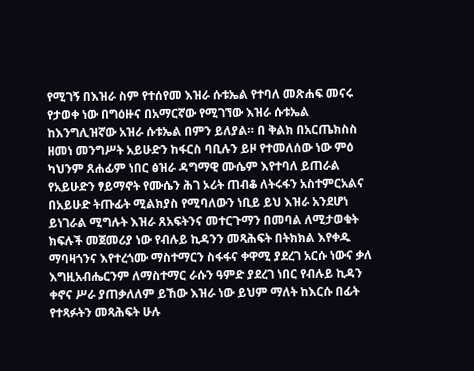የሚገኝ በእዝራ ስም የተሰየመ እዝራ ሱቱኤል የተባለ መጽሐፍ መናሩ የታወቀ ነው በግዕዙና በአማርኛው የሚገኘው እዝራ ሱቱኤል ከእንግሊዝኛው አዝራ ሱቱኤል በምን ይለያል። በ ቅልክ በአርጤክስስ ዘመነ መንግሥት አይሁድን ከፋርስ ባቢሉን ይዞ የተመለሰው ነው ምዕ ካህንም ጸሐፊም ነበር ፅዝራ ዳግማዊ ሙሴም እየተባለ ይጠራል የአይሁድን ፃይማኖት የሙሴን ሕገ ኦሪት ጠብቆ ለትሩፋን አስተምርአልና በአይሁድ ትጡፊት ሚልክያስ የሚባለውን ነቢይ ይህ እዝራ አንደሆነ ይነገራል ሚግሉት እዝራ ጸአፍትንና መተርጉማን በመባል ለሚታወቁት ክፍሉች መጀመሪያ ነው የብሉይ ኪዳንን መጻሕፍት በትክክል እየቀዱ ማባዛጎንና እየተረጎሙ ማስተማርን ስፋፋና ቀዋሚ ያደረገ አርሱ ነውና ቃለ እግዚአብሔርንም ለማስተማር ራሱን ዓምድ ያደረገ ነበር የብሉይ ኪዳን ቀኖና ሥራ ያጠቃለለም ይኸው እዝራ ነው ይህም ማለት ከእርሱ በፊት የተጻፉትን መጻሕፍት ሁሉ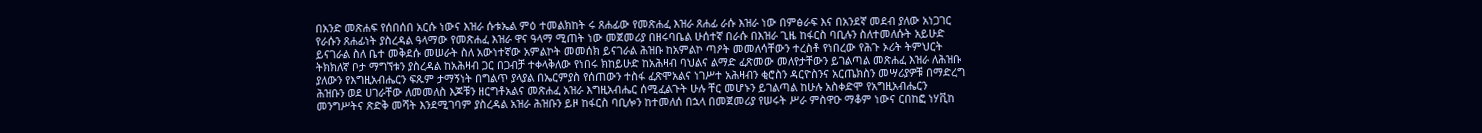በአንድ መጽሐፍ የሰበሰበ አርሱ ነውና እዝራ ሱቱኤል ምዕ ተመልክከት ሩ ጸሐፊው የመጽሐፈ እዝራ ጸሐፊ ራሱ እዝራ ነው በምፅራፍ እና በአንደኛ መደብ ያለው አነጋገር የራሱን ጸሐፊነት ያስረዳል ዓላማው የመጽሐፈ እዝራ ዋና ዓላማ ሚጠት ነው መጀመሪያ በዘሩባቤል ሁሰተኛ በራሱ በእዝራ ጊዜ ከፋርስ ባቢሉን ስለተመለሱት አይሁድ ይናገራል ስለ ቤተ መቅደሱ መሠራት ስለ አውነተኛው አምልኮት መመሰክ ይናገራል ሕዝቡ ከአምልኮ ጣዖት መመለሳቸውን ተረስቶ የነበረው የሕጉ ኦሪት ትምህርት ትክክለኛ ቦታ ማግኘቱን ያስረዳል ከአሕዛብ ጋር በጋብቻ ተቀላቅለው የነበሩ ክከይሁድ ከአሕዛብ ባህልና ልማድ ፈጽመው መለየታቸውን ይገልጣል መጽሐፈ እዝራ ለሕዝቡ ያለውን የእግዚአብሔርን ፍጹም ታማኝነት በግልጥ ያላያል በኤርምያስ የሰጠውን ተስፋ ፈጽሞአልና ነገሥተ አሕዛብን ቂሮስን ዳርዮስንና አርጤክስን መሣሪያዎቹ በማድረግ ሕዝቡን ወደ ሀገራቸው ለመመለስ እጆቹን ዘርግቶአልና መጽሐፈ አዝራ እግዚአብሔር ሰሚፈልጉት ሁሉ ቸር መሆኑን ይገልጣል ከሁሉ አስቀድሞ የአግዚአብሔርን መንግሥትና ጽድቅ መሻት እንደሚገባም ያስረዳል አዝራ ሕዝቡን ይዞ ከፋርስ ባቢሎን ከተመለሰ በኋላ በመጀመሪያ የሠሩት ሥራ ምስዋዑ ማቆም ነውና ርበከፎ ነሃቪከ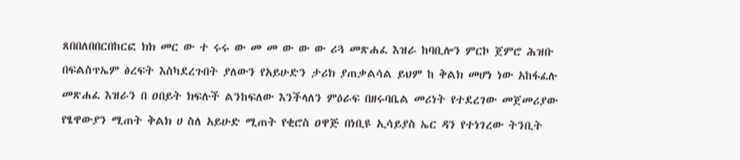ጸበበለበበርበከርፎ ክክ መር ው ተ ሩሩ ው መ መ ው ው ው ሪጓ መጽሐፈ እዝራ ከባቢሎን ምርኮ ጀምሮ ሕዝቡ በፍልስጥኤም ፅረፍት እስካደረጉበት ያለውን የአይሁድን ታሪክ ያጠቃልሳል ይህም ከ ቅልክ መሆነ ነው አከፋፈሉ መጽሐፈ እዝራን በ ዐበይት ክፍሉች ልንከፍለው እንችላለን ምዕራፍ በዘሩባቤል መሪነት የተደረገው መጀመሪያው የፄዋውያን ሚጠት ቅልክ ሀ ስለ አይሁድ ሚጠት የቂሮስ ዐዋጅ በነቢዩ ኢሳይያስ ኤር ዳን የተነገረው ትንቢት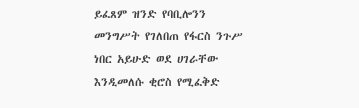ይፈጸም ዝንድ የባቢሎንን መንግሥት የገለበጠ የፋርስ ንጉሥ ነበር አይሁድ ወደ ሀገራቸው እንዲመለሱ ቂሮስ የሚፈቅድ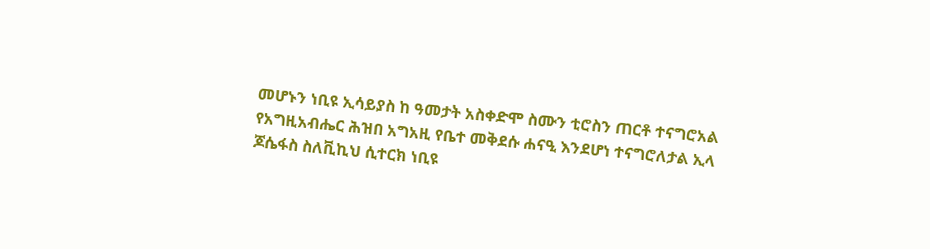መሆኑን ነቢዩ ኢሳይያስ ከ ዓመታት አስቀድሞ ስሙን ቲሮስን ጠርቶ ተናግሮአል የአግዚአብሔር ሕዝበ አግአዚ የቤተ መቅደሱ ሐናዒ እንደሆነ ተናግሮለታል ኢላ ጆሴፋስ ስለቪኪህ ሲተርክ ነቢዩ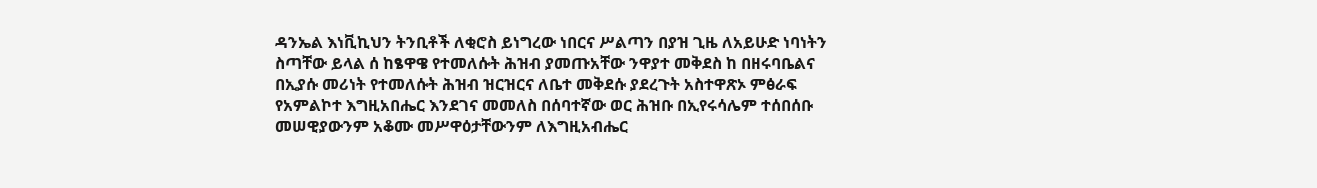ዳንኤል እነቪኪህን ትንቢቶች ለቂሮስ ይነግረው ነበርና ሥልጣን በያዝ ጊዜ ለአይሁድ ነባነትን ስጣቸው ይላል ሰ ከፄዋዌ የተመለሱት ሕዝብ ያመጡአቸው ንዋያተ መቅደስ ከ በዘሩባቤልና በኢያሱ መሪነት የተመለሱት ሕዝብ ዝርዝርና ለቤተ መቅደሱ ያደረጉት አስተዋጽኦ ምፅራፍ የአምልኮተ እግዚአበሔር እንደገና መመለስ በሰባተኛው ወር ሕዝቡ በኢየሩሳሌም ተሰበሰቡ መሠዊያውንም አቆሙ መሥዋዕታቸውንም ለእግዚአብሔር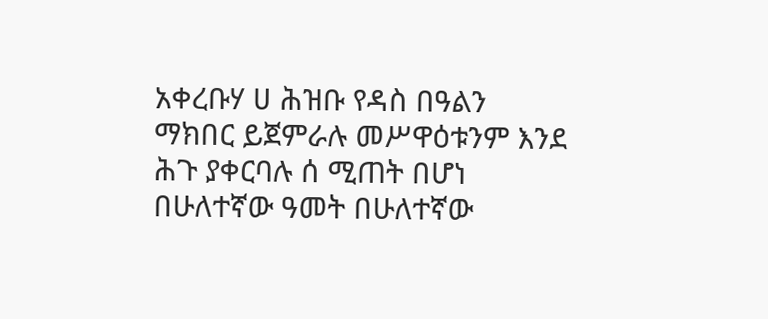አቀረቡሃ ሀ ሕዝቡ የዳስ በዓልን ማክበር ይጀምራሉ መሥዋዕቱንም እንደ ሕጉ ያቀርባሉ ሰ ሚጠት በሆነ በሁለተኛው ዓመት በሁለተኛው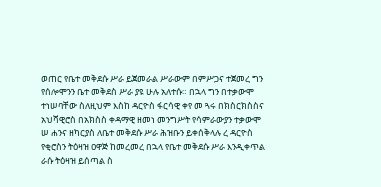ወጠር የቤተ መቅደሱ ሥራ ይጀመራል ሥራውም በምሥጋና ተጀመረ ግን የሰሎሞንን ቤተ መቅደስ ሥራ ያዩ ሁሉ አለተሱ። በኋላ ግን በተቃውሞ ተነሠባቸው ስለዚህም እስከ ዳርዮስ ፋርሳዊ ቀየ መ ጓሩ በክስርክስስና አህሻዊሮስ በአክስስ ቀዳማዊ ዘመነ መንግሥት የሳምራውያን ተቃውሞ ሠ ሐንና ዘካርያስ ለቤተ መቅደሱ ሥራ ሕዝቡን ይቀሰቅላሉ ረ ዳርዮስ የቂሮስን ትዕዛዝ ዐዋጅ ከመረመረ በኋላ የቤተ መቅደሱ ሥራ እንዲቀጥል ራሱ ትዕዛዝ ይሰጣል ስ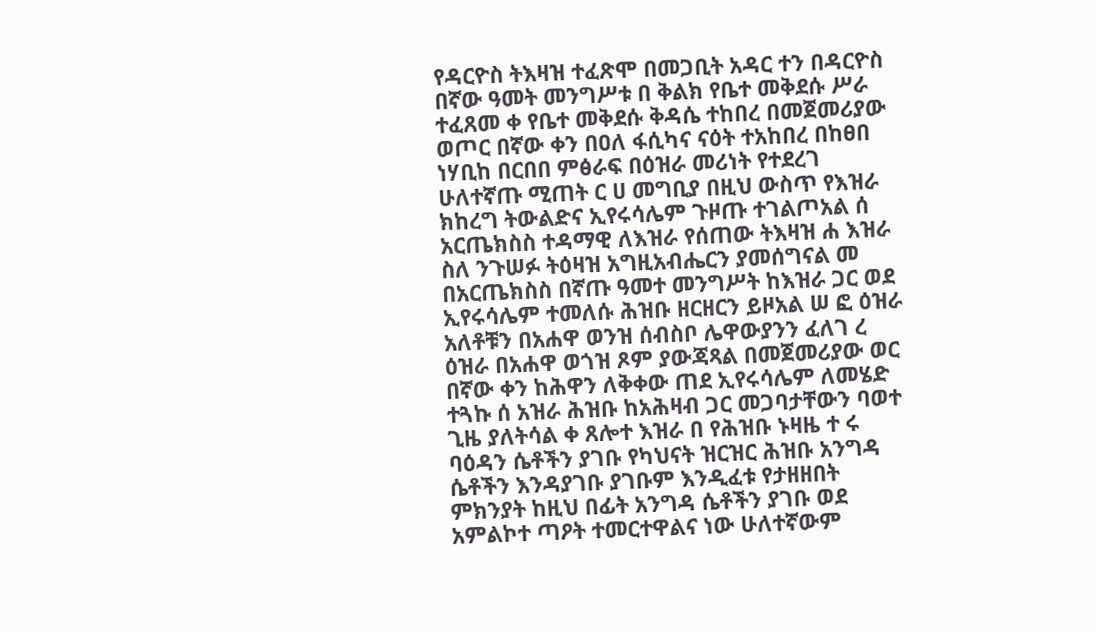የዳርዮስ ትእዛዝ ተፈጽሞ በመጋቢት አዳር ተን በዳርዮስ በኛው ዓመት መንግሥቱ በ ቅልክ የቤተ መቅደሱ ሥራ ተፈጸመ ቀ የቤተ መቅደሱ ቅዳሴ ተከበረ በመጀመሪያው ወጦር በኛው ቀን በዐለ ፋሲካና ናዕት ተአከበረ በከፀበ ነሃቢከ በርበበ ምፅራፍ በዕዝራ መሪነት የተደረገ ሁለተኛጡ ሚጠት ር ሀ መግቢያ በዚህ ውስጥ የእዝራ ክከረግ ትውልድና ኢየሩሳሌም ጉዞጡ ተገልጦአል ሰ አርጤክስስ ተዳማዊ ለእዝራ የሰጠው ትእዛዝ ሐ እዝራ ስለ ንጉሠፉ ትዕዛዝ አግዚአብሔርን ያመሰግናል መ በአርጤክስስ በኛጡ ዓመተ መንግሥት ከእዝራ ጋር ወደ ኢየሩሳሌም ተመለሱ ሕዝቡ ዘርዘርን ይዞአል ሠ ፎ ዕዝራ አለቶቹን በአሐዋ ወንዝ ሰብስቦ ሌዋውያንን ፈለገ ረ ዕዝራ በአሐዋ ወጎዝ ጾም ያውጃጻል በመጀመሪያው ወር በኛው ቀን ከሕዋን ለቅቀው ጠደ ኢየሩሳሌም ለመሄድ ተጓኩ ሰ አዝራ ሕዝቡ ከአሕዛብ ጋር መጋባታቸውን ባወተ ጊዜ ያለትሳል ቀ ጸሎተ እዝራ በ የሕዝቡ ኑዛዜ ተ ሩ ባዕዳን ሴቶችን ያገቡ የካህናት ዝርዝር ሕዝቡ አንግዳ ሴቶችን እንዳያገቡ ያገቡም እንዲፈቱ የታዘዘበት ምክንያት ከዚህ በፊት አንግዳ ሴቶችን ያገቡ ወደ አምልኮተ ጣዖት ተመርተዋልና ነው ሁለተኛውም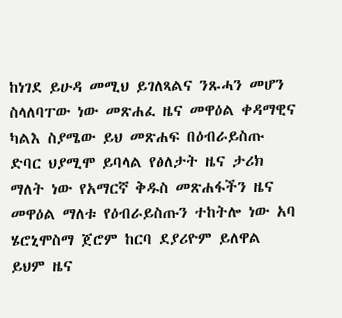ከነገደ ይሁዳ መሚህ ይገለጻልና ንጹሓን መሆን ስላለባፐው ነው መጽሐፈ ዜና መዋዕል ቀዳማዊና ካልእ ስያሜው ይህ መጽሐፍ በዕብራይስጡ ድባር ህያሚሞ ይባላል የፅለታት ዜና ታሪክ ማለት ነው የአማርኛ ቅዱስ መጽሐፋችን ዜና መዋዕል ማለቱ የዕብራይስጡን ተከትሎ ነው አባ ሄሮኒሞስማ ጀሮም ከርባ ደያሪዮም ይለዋል ይህም ዜና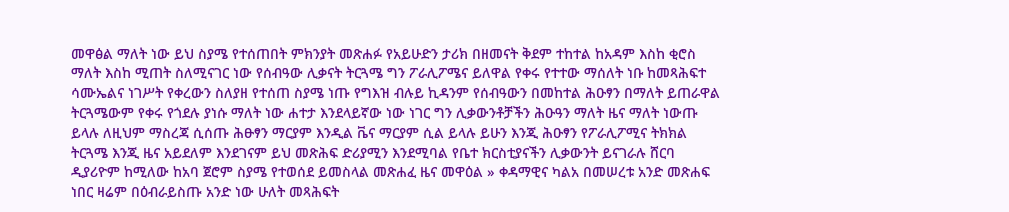መዋፅል ማለት ነው ይህ ስያሜ የተሰጠበት ምክንያት መጽሐፉ የአይሁድን ታሪክ በዘመናት ቅደም ተከተል ከአዳም እስከ ቂሮስ ማለት እስከ ሚጠት ስለሚናገር ነው የሰብዓው ሊቃናት ትርጓሜ ግን ፖራሊፖሜና ይለዋል የቀሩ የተተው ማሰለት ነቡ ከመጻሕፍተ ሳሙኤልና ነገሥት የቀረውን ስለያዘ የተሰጠ ስያሜ ነጡ የግእዝ ብሉይ ኪዳንም የሰብዓውን በመከተል ሕዑፃን በማለት ይጠራዋል ትርጓሜውም የቀሩ የጎደሉ ያነሱ ማለት ነው ሐተታ እንደላይኛው ነው ነገር ግን ሊቃውንቶቻችን ሕዑዓን ማለት ዜና ማለት ነውጡ ይላሉ ለዚህም ማስረጃ ሲሰጡ ሕፁፃን ማርያም እንዲል ቬና ማርያም ሲል ይላሉ ይሁን እንጂ ሕዑፃን የፖራሊፖሚና ትክክል ትርጓሜ እንጂ ዜና አይደለም እንደገናም ይህ መጽሕፍ ድሪያሚን እንደሚባል የቤተ ክርስቲያናችን ሊቃውንት ይናገራሉ ሸርባ ዲያሪዮም ከሚለው ከአባ ጀሮም ስያሜ የተወሰደ ይመስላል መጽሐፈ ዜና መዋዕል » ቀዳማዊና ካልአ በመሠረቱ አንድ መጽሐፍ ነበር ዛሬም በዕብራይስጡ አንድ ነው ሁለት መጻሕፍት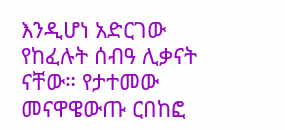እንዲሆነ አድርገው የከፈሉት ሰብዓ ሊቃናት ናቸው። የታተመው መናዋዌውጡ ርበከፎ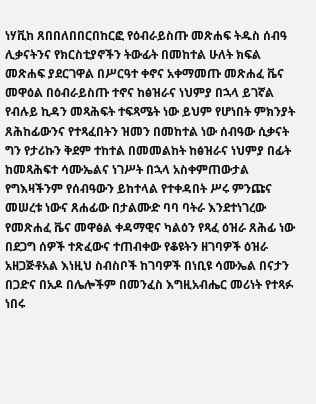ነሃቪከ ጸበበለበበርበከርፎ የዕብራይስጡ መጽሐፍ ትዱስ ሰብዓ ሊቃናትንና የክርስቲያኖችን ትውፊት በመከተል ሁለት ክፍል መጽሐፍ ያደርገዋል በሥርዓተ ቀኖና አቀማመጡ መጽሐፈ ቬና መዋዕል በዕብራይስጡ ተኖና ከፅዝራና ነህምያ በኋላ ይገኛል የብሉይ ኪዳን መጻሕፍት ተፍጻሜት ነው ይህም የሆነበት ምክንያት ጸሕከፊውንና የተጻፈበትን ዝመን በመከተል ነው ሰብዓው ሲቃናት ግን የታሪኩን ቅደም ተከተል በመመልከት ከፅዝራና ነህምያ በፊት ከመጻሕፍተ ሳሙኤልና ነገሥት በኋላ አስቀምጠውታል የግእዛችንም የሰብዓውን ይከተላል የተቀዳበት ሥሩ ምንጩና መሠረቱ ነውና ጸሐፊው በታልሙድ ባባ ባትራ እንደተነገረው የመጽሐፈ ቬና መዋፅል ቀዳማዊና ካልዕን የጻፈ ዕዝራ ጸሕፊ ነው በደጋግ ሰዎች ተጽፈውና ተጠብቀው የቆዩትን ዘገባዎች ዕዝራ አዘጋጅቶአል እነዚህ ስብስቦች ከገባዎች በነቢዩ ሳሙኤል በናታን በጋድና በአዶ በሌሎችም በመንፈስ እግዚአብሔር መሪነት የተጻፉ ነበሩ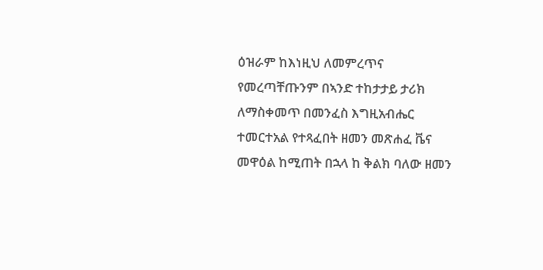ዕዝራም ከእነዚህ ለመምረጥና የመረጣቸጡንም በኣንድ ተከታታይ ታሪክ ለማስቀመጥ በመንፈስ እግዚአብሔር ተመርተአል የተጻፈበት ዘመን መጽሐፈ ቬና መዋዕል ከሚጠት በኋላ ከ ቅልክ ባለው ዘመን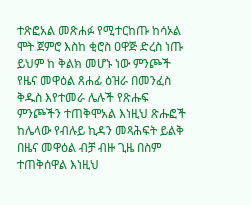ተጽፎአል መጽሐፉ የሚተርከጡ ከሳኦል ሞት ጀምሮ እስከ ቂሮስ ዐዋጅ ድረስ ነጡ ይህም ከ ቅልክ መሆኑ ነው ምንጮች የዜና መዋዕል ጸሐፊ ዕዝራ በመንፈስ ቅዱስ እየተመራ ሌሉች የጽሑፍ ምንጮችን ተጠቅሞአል እነዚህ ጽሑፎች ከሌላው የብሉይ ኪዳን መጻሕፍት ይልቅ በዜና መዋዕል ብቻ ብዙ ጊዜ በስም ተጠቅሰዋል እነዚህ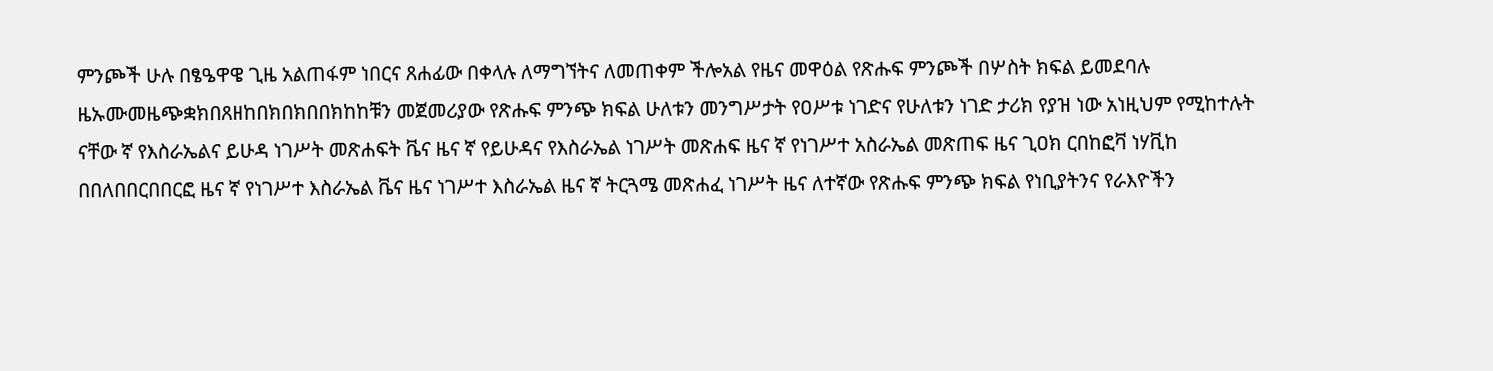ምንጮች ሁሉ በፄዔዋዌ ጊዜ አልጠፋም ነበርና ጸሐፊው በቀላሉ ለማግኘትና ለመጠቀም ችሎአል የዜና መዋዕል የጽሑፍ ምንጮች በሦስት ክፍል ይመደባሉ ዜኡሙመዜጭቋክበጸዘከበክበክበበክከከቹን መጀመሪያው የጽሑፍ ምንጭ ክፍል ሁለቱን መንግሥታት የዐሥቱ ነገድና የሁለቱን ነገድ ታሪክ የያዝ ነው አነዚህም የሚከተሉት ናቸው ኛ የእስራኤልና ይሁዳ ነገሥት መጽሐፍት ቬና ዜና ኛ የይሁዳና የእስራኤል ነገሥት መጽሐፍ ዜና ኛ የነገሥተ አስራኤል መጽጠፍ ዜና ጊዐክ ርበከፎቫ ነሃቪከ በበለበበርበበርፎ ዜና ኛ የነገሥተ እስራኤል ቬና ዜና ነገሥተ እስራኤል ዜና ኛ ትርጓሜ መጽሐፈ ነገሥት ዜና ለተኛው የጽሑፍ ምንጭ ክፍል የነቢያትንና የራእዮችን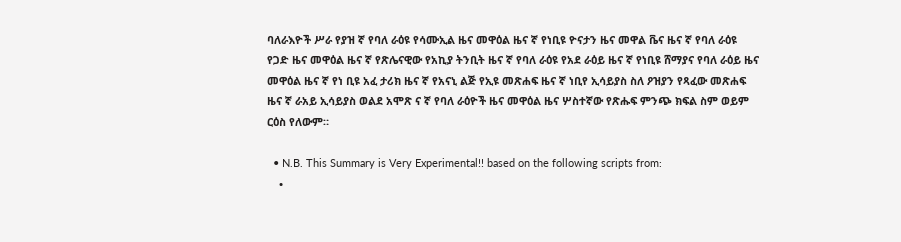ባለራእዮች ሥራ የያዝ ኛ የባለ ራዕዩ የሳሙኢል ዜና መዋዕል ዜና ኛ የነቢዩ ዮናታን ዜና መዋል ቬና ዜና ኛ የባለ ራዕዩ የጋድ ዜና መዋዕል ዜና ኛ የጽሌናዊው የአኪያ ትንቢት ዜና ኛ የባለ ራዕዩ የአደ ራዕይ ዜና ኛ የነቢዩ ሸማያና የባለ ራዕይ ዜና መዋዕል ዜና ኛ የነ ቢዩ አፈ ታሪክ ዜና ኛ የአናኒ ልጅ የኢዩ መጽሐፍ ዜና ኛ ነቢየ ኢሳይያስ ስለ ዖዝያን የጻፈው መጽሐፍ ዜና ኛ ራአይ ኢሳይያስ ወልደ አሞጽ ና ኛ የባለ ራዕዮች ዜና መዋዕል ዜና ሦስተኛው የጽሑፍ ምንጭ ክፍል ስም ወይም ርዕስ የለውም።

  • N.B. This Summary is Very Experimental!! based on the following scripts from:
    •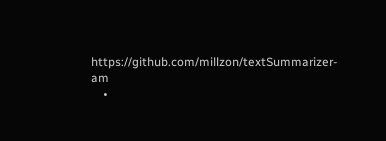https://github.com/millzon/textSummarizer-am
    •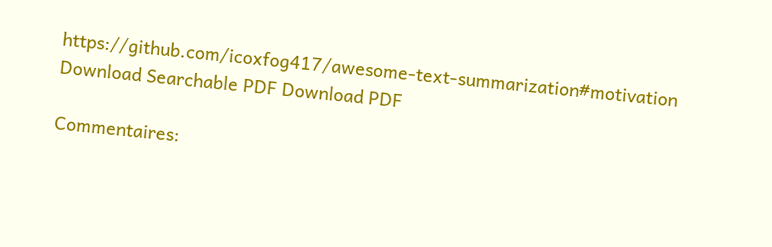https://github.com/icoxfog417/awesome-text-summarization#motivation
Download Searchable PDF Download PDF

Commentaires: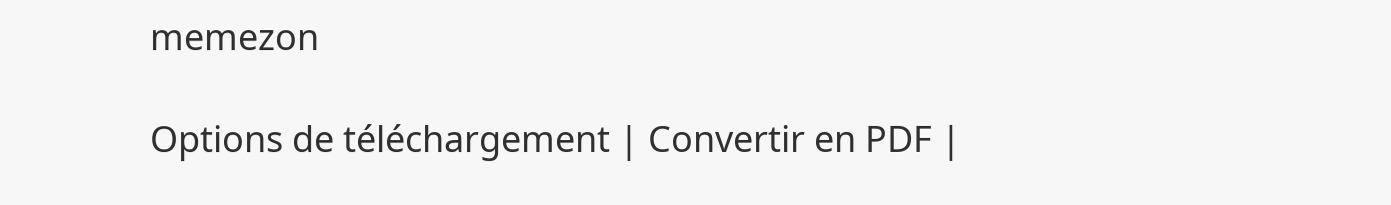memezon

Options de téléchargement | Convertir en PDF |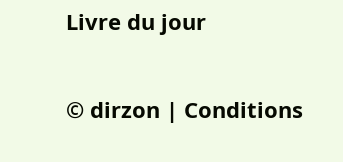Livre du jour

© dirzon | Conditions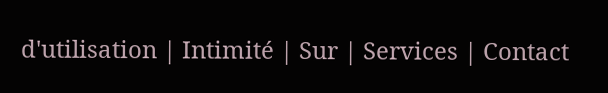d'utilisation | Intimité | Sur | Services | Contact